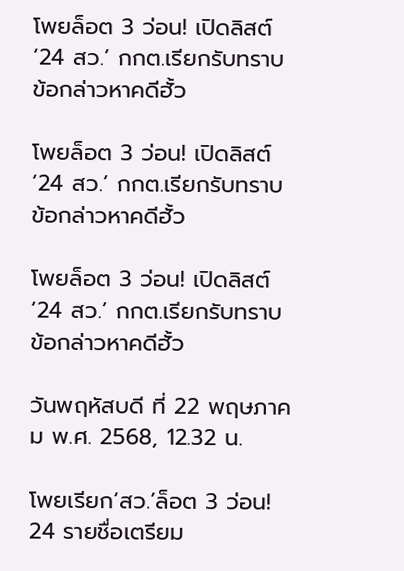โพยล็อต 3 ว่อน! เปิดลิสต์‘24 สว.’ กกต.เรียกรับทราบข้อกล่าวหาคดีฮั้ว

โพยล็อต 3 ว่อน! เปิดลิสต์‘24 สว.’ กกต.เรียกรับทราบข้อกล่าวหาคดีฮั้ว

โพยล็อต 3 ว่อน! เปิดลิสต์‘24 สว.’ กกต.เรียกรับทราบข้อกล่าวหาคดีฮั้ว

วันพฤหัสบดี ที่ 22 พฤษภาคม พ.ศ. 2568, 12.32 น.

โพยเรียก‘สว.’ล็อต 3 ว่อน! 24 รายชื่อเตรียม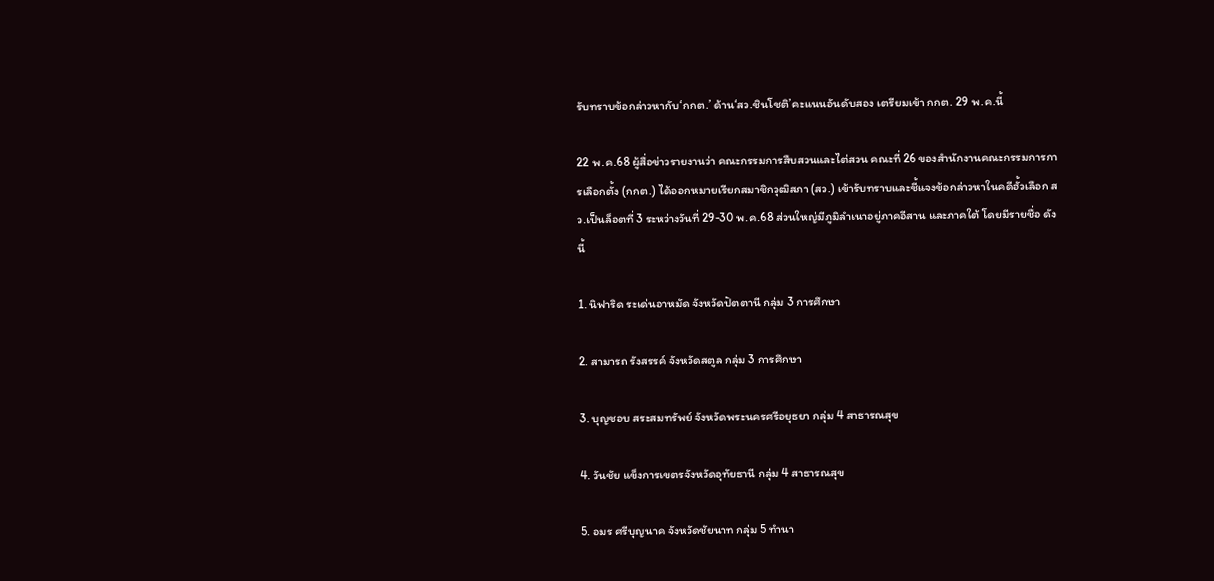รับทราบข้อกล่าวหากับ‘กกต.’ ด้าน‘สว.ชินโชติ’คะแนนอันดับสอง เตรียมเข้า กกต. 29 พ.ค.นี้

22 พ.ค.68 ผู้สื่อข่าวรายงานว่า คณะกรรมการสืบสวนและไต่สวน คณะที่ 26 ของสำนักงานคณะกรรมการการเลือกตั้ง (กกต.) ได้ออกหมายเรียกสมาชิกวุฒิสภา (สว.) เข้ารับทราบและชี้แจงข้อกล่าวหาในคดีฮั้วเลือก สว.เป็นล็อตที่ 3 ระหว่างวันที่ 29-30 พ.ค.68 ส่วนใหญ่มีภูมิลำเนาอยู่ภาคอีสาน และภาคใต้ โดยมีรายชื่อ ดังนี้

1. นิฟาริด ระเด่นอาหมัด จังหวัดปัตตานี กลุ่ม 3 การศึกษา

2. สามารถ รังสรรค์ จังหวัดสตูล กลุ่ม 3 การศึกษา

3. บุญชอบ สระสมทรัพย์ จังหวัดพระนครศรีอยุธยา กลุ่ม 4 สาธารณสุข

4. วันชัย แข็งการเขตรจังหวัดอุทัยธานี กลุ่ม 4 สาธารณสุข

5. อมร ศรีบุญนาค จังหวัดชัยนาท กลุ่ม 5 ทำนา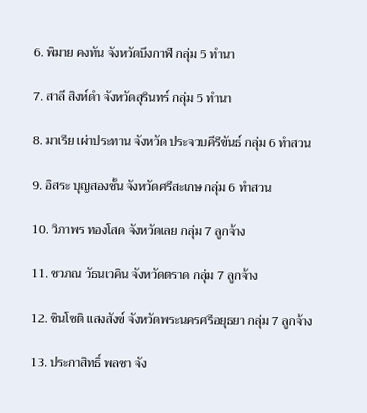6. พิมาย คงทัน จังหวัดบึงกาฬ กลุ่ม 5 ทำนา

7. สาลี สิงห์ดำ จังหวัดสุรินทร์ กลุ่ม 5 ทำนา

8. มาเรีย เผ่าประทาน จังหวัด ประจวบคีรีขันธ์ กลุ่ม 6 ทำสวน

9. อิสระ บุญสองชั้น จังหวัดศรีสะเกษ กลุ่ม 6 ทำสวน

10. วิภาพร ทองโสด จังหวัดเลย กลุ่ม 7 ลูกจ้าง

11. ชวภณ วัธนเวคิน จังหวัดตราด กลุ่ม 7 ลูกจ้าง

12. ชินโชติ แสงสังข์ จังหวัดพระนครศรีอยุธยา กลุ่ม 7 ลูกจ้าง

13. ประกาสิทธิ์ พลซา จัง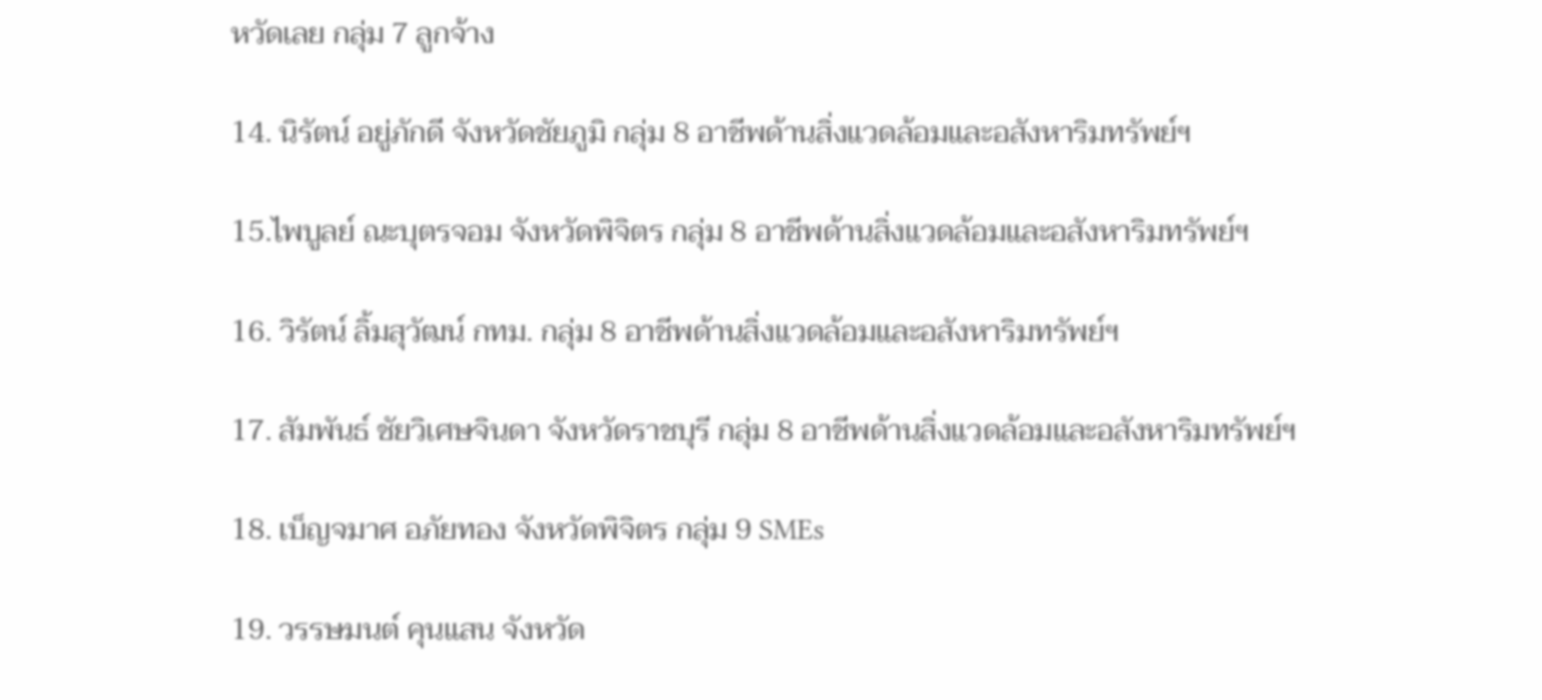หวัดเลย กลุ่ม 7 ลูกจ้าง

14. นิรัตน์ อยู่ภักดี จังหวัดชัยภูมิ กลุ่ม 8 อาชีพด้านสิ่งแวดล้อมและอสังหาริมทรัพย์ฯ

15.ไพบูลย์ ณะบุตรจอม จังหวัดพิจิตร กลุ่ม 8 อาชีพด้านสิ่งแวดล้อมและอสังหาริมทรัพย์ฯ

16. วิรัตน์ ลิ้มสุวัฒน์ กทม. กลุ่ม 8 อาชีพด้านสิ่งแวดล้อมและอสังหาริมทรัพย์ฯ

17. สัมพันธ์ ชัยวิเศษจินดา จังหวัดราชบุรี กลุ่ม 8 อาชีพด้านสิ่งแวดล้อมและอสังหาริมทรัพย์ฯ

18. เบ็ญจมาศ อภัยทอง จังหวัดพิจิตร กลุ่ม 9 SMEs

19. วรรษมนต์ คุนแสน จังหวัด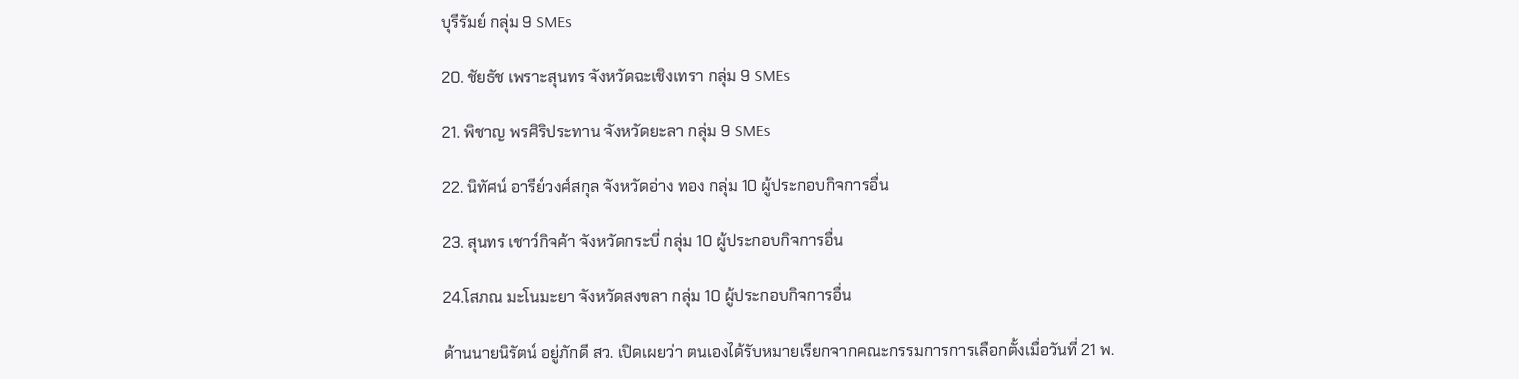บุรีรัมย์ กลุ่ม 9 SMEs

20. ชัยธัช เพราะสุนทร จังหวัดฉะเชิงเทรา กลุ่ม 9 SMEs

21. พิชาญ พรศิริประทาน จังหวัดยะลา กลุ่ม 9 SMEs

22. นิทัศน์ อารีย์วงศ์สกุล จังหวัดอ่าง ทอง กลุ่ม 10 ผู้ประกอบกิจการอื่น

23. สุนทร เชาว์กิจค้า จังหวัดกระบี่ กลุ่ม 10 ผู้ประกอบกิจการอื่น

24.โสภณ มะโนมะยา จังหวัดสงขลา กลุ่ม 10 ผู้ประกอบกิจการอื่น

ด้านนายนิรัตน์ อยู่ภักดี สว. เปิดเผยว่า ตนเองได้รับหมายเรียกจากคณะกรรมการการเลือกตั้งเมื่อวันที่ 21 พ.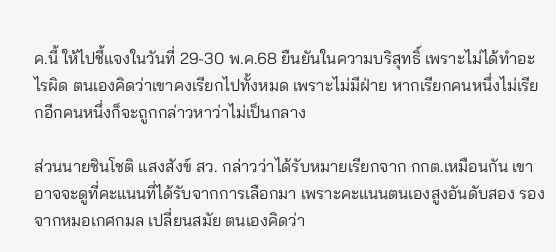ค.นี้ ให้ไปชี้แจงในวันที่ 29-30 พ.ค.68 ยืนยันในความบริสุทธิ์ เพราะไม่ได้ทำอะไรผิด ตนเองคิดว่าเขาคงเรียกไปทั้งหมด เพราะไม่มีฝ่าย หากเรียกคนหนึ่งไม่เรียกอีกคนหนึ่งก็จะถูกกล่าวหาว่าไม่เป็นกลาง

ส่วนนายชินโชติ แสงสังข์ สว. กล่าวว่าได้รับหมายเรียกจาก กกต.เหมือนกัน เขาอาจจะดูที่คะแนนที่ได้รับจากการเลือกมา เพราะคะแนนตนเองสูงอันดับสอง รองจากหมอเกศกมล เปลี่ยนสมัย ตนเองคิดว่า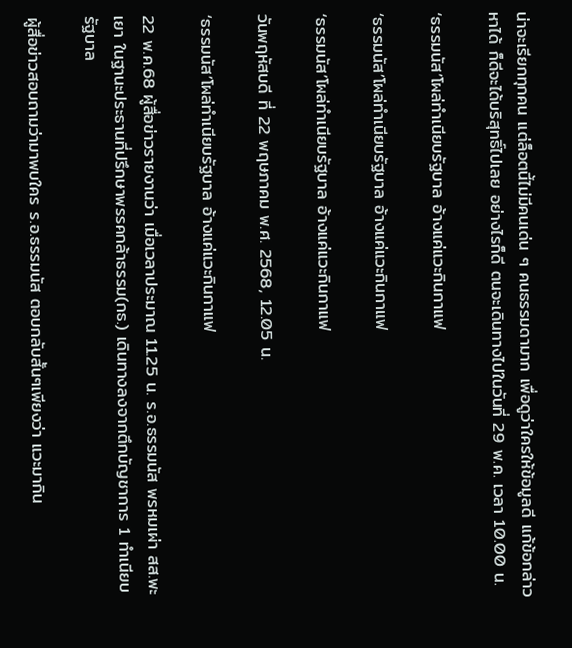น่าจะเรียกทุกคน แต่ล็อตนี้ไม่มีคนเด่น ๆ คนธรรมดามาก เพื่อดูว่าใครให้ข้อมูลดี แก้ข้อกล่าวหาได้ ก็ดีจะได้บริสุทธิ์ไปเลย อย่างไรก็ดี ตนจะเดินทางไปในวันที่ 29 พ.ค. เวลา 10.00 น.

‘ธรรมนัส’โผล่ทำเนียบรัฐบาล อ้างแค่แวะกินกาแฟ

‘ธรรมนัส’โผล่ทำเนียบรัฐบาล อ้างแค่แวะกินกาแฟ

‘ธรรมนัส’โผล่ทำเนียบรัฐบาล อ้างแค่แวะกินกาแฟ

วันพฤหัสบดี ที่ 22 พฤษภาคม พ.ศ. 2568, 12.05 น.

‘ธรรมนัส’โผล่ทำเนียบรัฐบาล อ้างแค่แวะกินกาแฟ

22 พ.ค.68 ผู้สื่อข่าวรายงานว่า เมื่อเวลาประมาณ 11.25 น. ร.อ.ธรรมนัส พรหมเผ่า สส.พะเยา ในฐานะประธานที่ปรึกษาพรรคกล้าธรรม(กธ.) เดินทางลงจากตึกบัญชาการ 1 ทำเนียบรัฐบาล

ผู้สื่อข่าวสอบถามว่ามาพบใคร ร.อ.ธรรมนัส ตอบกลับสั้นๆเพียงว่า แวะมากิน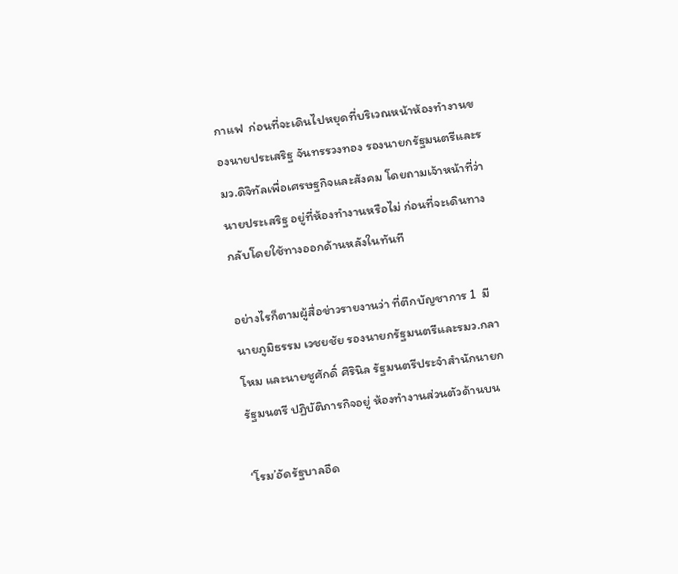กาแฟ  ก่อนที่จะเดินไปหยุดที่บริเวณหน้าห้องทำงานของนายประเสริฐ จันทรรวงทอง รองนายกรัฐมนตรีและรมว.ดิจิทัลเพื่อเศรษฐกิจและสังคม โดยถามเจ้าหน้าที่ว่านายประเสริฐ อยู่ที่ห้องทำงานหรือไม่ ก่อนที่จะเดินทางกลับโดยใช้ทางออกด้านหลังในทันที

อย่างไรก็ตามผู้สื่อข่าวรายงานว่า ที่ตึกบัญชาการ 1  มี นายภูมิธรรม เวชยชัย รองนายกรัฐมนตรีและรมว.กลาโหม และนายชูศักดิ์ ศิรินิล รัฐมนตรีประจำสำนักนายกรัฐมนตรี ปฏิบัติภารกิจอยู่ ห้องทำงานส่วนตัวด้านบน

‘โรม’อัดรัฐบาลอืด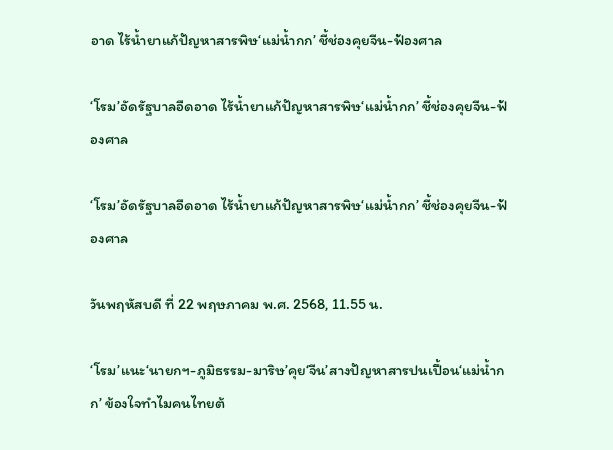อาด ไร้น้ำยาแก้ปัญหาสารพิษ‘แม่น้ำกก’ ชี้ช่องคุยจีน-ฟ้องศาล

‘โรม’อัดรัฐบาลอืดอาด ไร้น้ำยาแก้ปัญหาสารพิษ‘แม่น้ำกก’ ชี้ช่องคุยจีน-ฟ้องศาล

‘โรม’อัดรัฐบาลอืดอาด ไร้น้ำยาแก้ปัญหาสารพิษ‘แม่น้ำกก’ ชี้ช่องคุยจีน-ฟ้องศาล

วันพฤหัสบดี ที่ 22 พฤษภาคม พ.ศ. 2568, 11.55 น.

‘โรม’แนะ‘นายกฯ-ภูมิธรรม-มาริษ’คุย‘จีน’สางปัญหาสารปนเปื้อน‘แม่น้ำกก’ ข้องใจทำไมคนไทยต้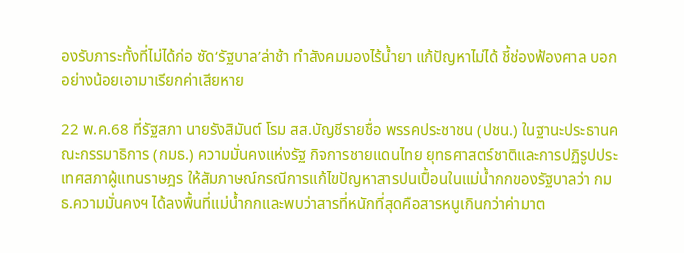องรับภาระทั้งที่ไม่ได้ก่อ ซัด‘รัฐบาล’ล่าช้า ทำสังคมมองไร้น้ำยา แก้ปัญหาไม่ได้ ชี้ช่องฟ้องศาล บอกอย่างน้อยเอามาเรียกค่าเสียหาย

22 พ.ค.68 ที่รัฐสภา นายรังสิมันต์ โรม สส.บัญชีรายชื่อ พรรคประชาชน (ปชน.) ในฐานะประธานคณะกรรมาธิการ (กมธ.) ความมั่นคงแห่งรัฐ กิจการชายแดนไทย ยุทธศาสตร์ชาติและการปฏิรูปประเทศสภาผู้แทนราษฎร ให้สัมภาษณ์กรณีการแก้ไขปัญหาสารปนเปื้อนในแม่น้ำกกของรัฐบาลว่า กมธ.ความมั่นคงฯ ได้ลงพื้นที่แม่น้ำกกและพบว่าสารที่หนักที่สุดคือสารหนูเกินกว่าค่ามาต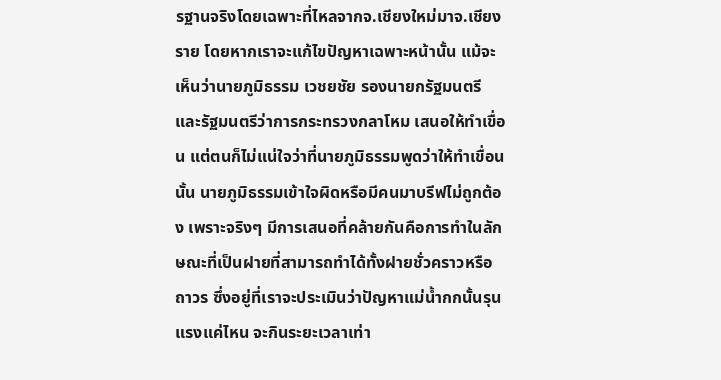รฐานจริงโดยเฉพาะที่ไหลจากจ.เชียงใหม่มาจ.เชียงราย โดยหากเราจะแก้ไขปัญหาเฉพาะหน้านั้น แม้จะเห็นว่านายภูมิธรรม เวชยชัย รองนายกรัฐมนตรีและรัฐมนตรีว่าการกระทรวงกลาโหม เสนอให้ทำเขื่อน แต่ตนก็ไม่แน่ใจว่าที่นายภูมิธรรมพูดว่าให้ทำเขื่อนนั้น นายภูมิธรรมเข้าใจผิดหรือมีคนมาบรีฟไม่ถูกต้อง เพราะจริงๆ มีการเสนอที่คล้ายกันคือการทำในลักษณะที่เป็นฝายที่สามารถทำได้ทั้งฝายชั่วคราวหรือถาวร ซึ่งอยู่ที่เราจะประเมินว่าปัญหาแม่น้ำกกนั้นรุนแรงแค่ไหน จะกินระยะเวลาเท่า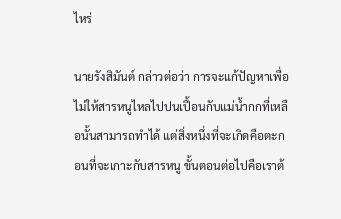ไหร่

นายรังสิมันต์ กล่าวต่อว่า การจะแก้ปัญหาเพื่อไม่ให้สารหนูไหลไปปนเปื้อนกับแม่น้ำกกที่เหลือนั้นสามารถทำได้ แต่สิ่งหนึ่งที่จะเกิดคือตะกอนที่จะเกาะกับสารหนู ขั้นตอนต่อไปคือเราต้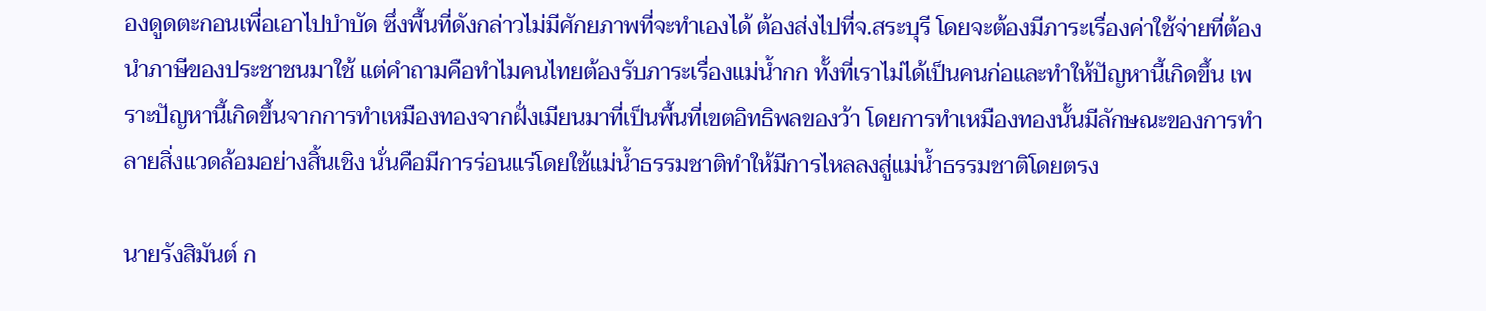องดูดตะกอนเพื่อเอาไปบำบัด ซึ่งพื้นที่ดังกล่าวไม่มีศักยภาพที่จะทำเองได้ ต้องส่งไปที่จ.สระบุรี โดยจะต้องมีภาระเรื่องค่าใช้จ่ายที่ต้องนำภาษีของประชาชนมาใช้ แต่คำถามคือทำไมคนไทยต้องรับภาระเรื่องแม่น้ำกก ทั้งที่เราไม่ได้เป็นคนก่อและทำให้ปัญหานี้เกิดขึ้น เพราะปัญหานี้เกิดขึ้นจากการทำเหมืองทองจากฝั่งเมียนมาที่เป็นพื้นที่เขตอิทธิพลของว้า โดยการทำเหมืองทองนั้นมีลักษณะของการทำลายสิ่งแวดล้อมอย่างสิ้นเชิง นั่นคือมีการร่อนแร่โดยใช้แม่น้ำธรรมชาติทำให้มีการไหลลงสู่แม่น้ำธรรมชาติโดยตรง

นายรังสิมันต์ ก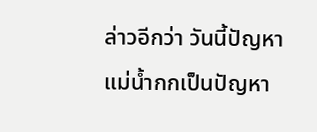ล่าวอีกว่า วันนี้ปัญหาแม่น้ำกกเป็นปัญหา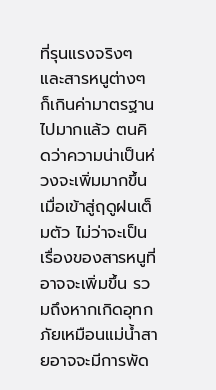ที่รุนแรงจริงๆ และสารหนูต่างๆ ก็เกินค่ามาตรฐานไปมากแล้ว ตนคิดว่าความน่าเป็นห่วงจะเพิ่มมากขึ้นเมื่อเข้าสู่ฤดูฝนเต็มตัว ไม่ว่าจะเป็นเรื่องของสารหนูที่อาจจะเพิ่มขึ้น รวมถึงหากเกิดอุทกภัยเหมือนแม่น้ำสายอาจจะมีการพัด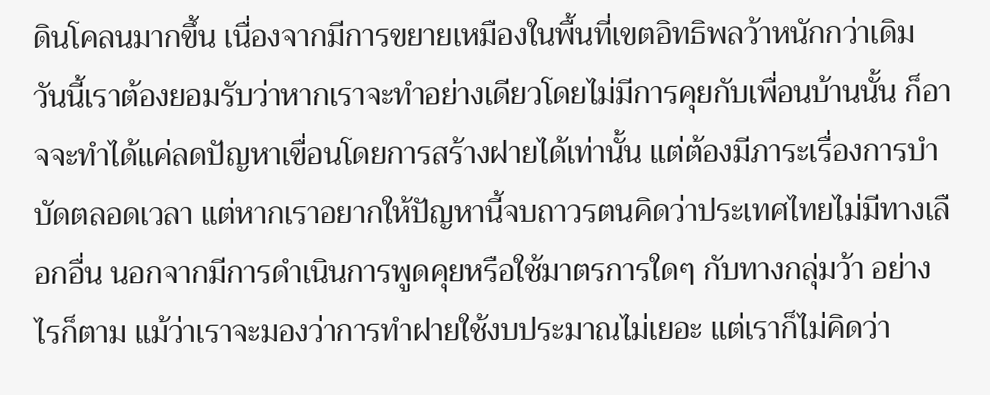ดินโคลนมากขึ้น เนื่องจากมีการขยายเหมืองในพื้นที่เขตอิทธิพลว้าหนักกว่าเดิม วันนี้เราต้องยอมรับว่าหากเราจะทำอย่างเดียวโดยไม่มีการคุยกับเพื่อนบ้านนั้น ก็อาจจะทำได้แค่ลดปัญหาเขื่อนโดยการสร้างฝายได้เท่านั้น แต่ต้องมีภาระเรื่องการบำบัดตลอดเวลา แต่หากเราอยากให้ปัญหานี้จบถาวรตนคิดว่าประเทศไทยไม่มีทางเลือกอื่น นอกจากมีการดำเนินการพูดคุยหรือใช้มาตรการใดๆ กับทางกลุ่มว้า อย่างไรก็ตาม แม้ว่าเราจะมองว่าการทำฝายใช้งบประมาณไม่เยอะ แต่เราก็ไม่คิดว่า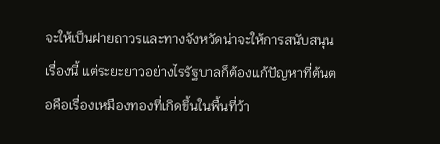จะให้เป็นฝายถาวรและทางจังหวัดน่าจะให้การสนับสนุนเรื่องนี้ แต่ระยะยาวอย่างไรรัฐบาลก็ต้องแก้ปัญหาที่ต้นตอคือเรื่องเหมืองทองที่เกิดขึ้นในพื้นที่ว้า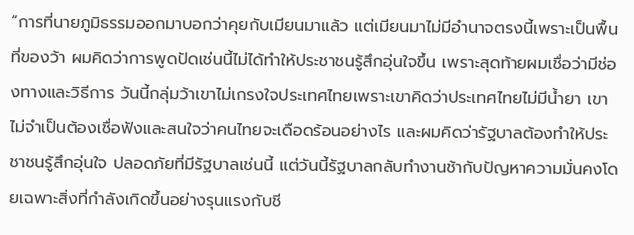“การที่นายภูมิธรรมออกมาบอกว่าคุยกับเมียนมาแล้ว แต่เมียนมาไม่มีอำนาจตรงนี้เพราะเป็นพื้นที่ของว้า ผมคิดว่าการพูดปัดเช่นนี้ไม่ได้ทำให้ประชาชนรู้สึกอุ่นใจขึ้น เพราะสุดท้ายผมเชื่อว่ามีช่องทางและวิธีการ วันนี้กลุ่มว้าเขาไม่เกรงใจประเทศไทยเพราะเขาคิดว่าประเทศไทยไม่มีน้ำยา เขาไม่จำเป็นต้องเชื่อฟังและสนใจว่าคนไทยจะเดือดร้อนอย่างไร และผมคิดว่ารัฐบาลต้องทำให้ประชาชนรู้สึกอุ่นใจ ปลอดภัยที่มีรัฐบาลเช่นนี้ แต่วันนี้รัฐบาลกลับทำงานช้ากับปัญหาความมั่นคงโดยเฉพาะสิ่งที่กำลังเกิดขึ้นอย่างรุนแรงกับชี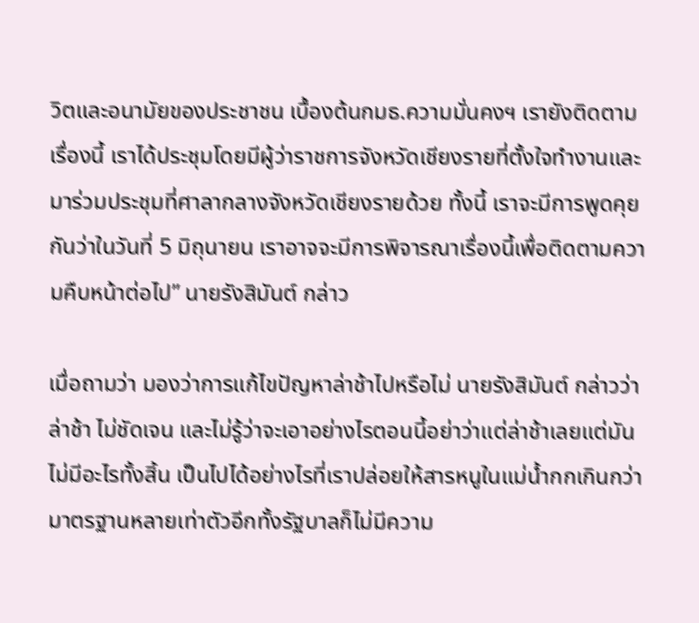วิตและอนามัยของประชาชน เบื้องต้นกมธ.ความมั่นคงฯ เรายังติดตามเรื่องนี้ เราได้ประชุมโดยมีผู้ว่าราชการจังหวัดเชียงรายที่ตั้งใจทำงานและมาร่วมประชุมที่ศาลากลางจังหวัดเชียงรายด้วย ทั้งนี้ เราจะมีการพูดคุยกันว่าในวันที่ 5 มิถุนายน เราอาจจะมีการพิจารณาเรื่องนี้เพื่อติดตามความคืบหน้าต่อไป” นายรังสิมันต์ กล่าว

เมื่อถามว่า มองว่าการแก้ไขปัญหาล่าช้าไปหรือไม่ นายรังสิมันต์ กล่าวว่า ล่าช้า ไม่ชัดเจน และไม่รู้ว่าจะเอาอย่างไรตอนนี้อย่าว่าแต่ล่าช้าเลยแต่มันไม่มีอะไรทั้งสิ้น เป็นไปได้อย่างไรที่เราปล่อยให้สารหนูในแม่น้ำกกเกินกว่ามาตรฐานหลายเท่าตัวอีกทั้งรัฐบาลก็ไม่มีความ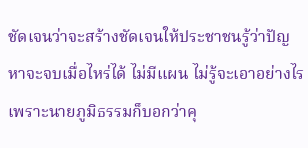ชัดเจนว่าจะสร้างชัดเจนให้ประชาชนรู้ว่าปัญหาจะจบเมื่อไหร่ได้ ไม่มีแผน ไม่รู้จะเอาอย่างไรเพราะนายภูมิธรรมก็บอกว่าคุ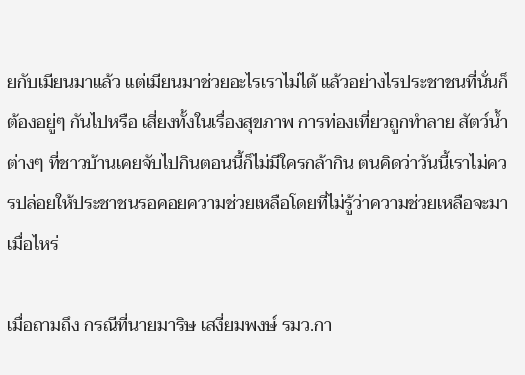ยกับเมียนมาแล้ว แต่เมียนมาช่วยอะไรเราไม่ได้ แล้วอย่างไรประชาชนที่นั่นก็ต้องอยู่ๆ กันไปหรือ เสี่ยงทั้งในเรื่องสุขภาพ การท่องเที่ยวถูกทำลาย สัตว์น้ำต่างๆ ที่ชาวบ้านเคยจับไปกินตอนนี้ก็ไม่มีใครกล้ากิน ตนคิดว่าวันนี้เราไม่ควรปล่อยให้ประชาชนรอคอยความช่วยเหลือโดยที่ไม่รู้ว่าความช่วยเหลือจะมาเมื่อไหร่

เมื่อถามถึง กรณีที่นายมาริษ เสงี่ยมพงษ์ รมว.กา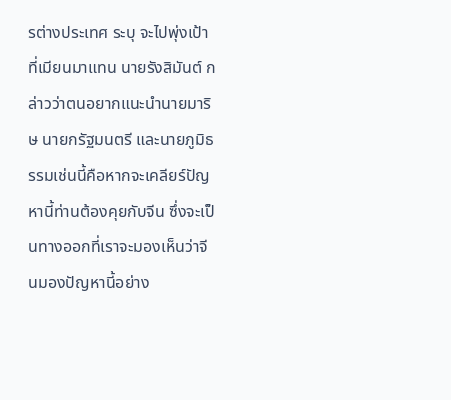รต่างประเทศ ระบุ จะไปพุ่งเป้าที่เมียนมาแทน นายรังสิมันต์ กล่าวว่าตนอยากแนะนำนายมาริษ นายกรัฐมนตรี และนายภูมิธรรมเช่นนี้คือหากจะเคลียร์ปัญหานี้ท่านต้องคุยกับจีน ซึ่งจะเป็นทางออกที่เราจะมองเห็นว่าจีนมองปัญหานี้อย่าง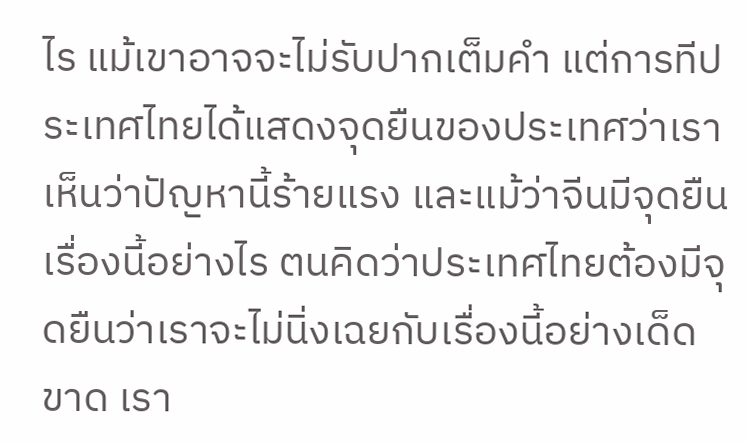ไร แม้เขาอาจจะไม่รับปากเต็มคำ แต่การทีประเทศไทยได้แสดงจุดยืนของประเทศว่าเราเห็นว่าปัญหานี้ร้ายแรง และแม้ว่าจีนมีจุดยืนเรื่องนี้อย่างไร ตนคิดว่าประเทศไทยต้องมีจุดยืนว่าเราจะไม่นิ่งเฉยกับเรื่องนี้อย่างเด็ดขาด เรา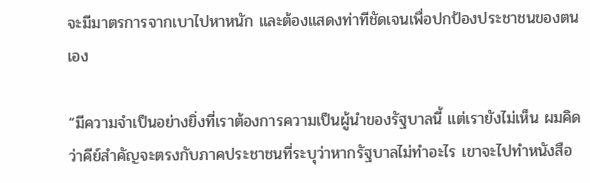จะมีมาตรการจากเบาไปหาหนัก และต้องแสดงท่าทีชัดเจนเพื่อปกป้องประชาชนของตนเอง

“มีความจำเป็นอย่างยิ่งที่เราต้องการความเป็นผู้นำของรัฐบาลนี้ แต่เรายังไม่เห็น ผมคิดว่าคีย์สำคัญจะตรงกับภาคประชาชนที่ระบุว่าหากรัฐบาลไม่ทำอะไร เขาจะไปทำหนังสือ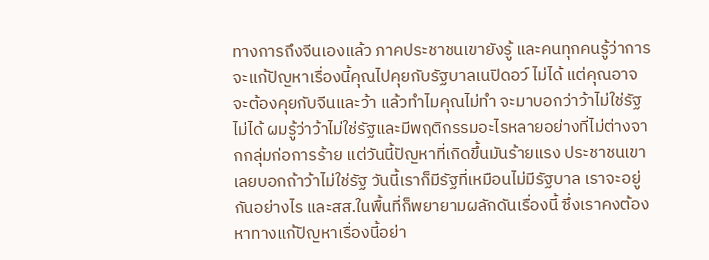ทางการถึงจีนเองแล้ว ภาคประชาชนเขายังรู้ และคนทุกคนรู้ว่าการจะแก้ปัญหาเรื่องนี้คุณไปคุยกับรัฐบาลเนปิดอว์ ไม่ได้ แต่คุณอาจจะต้องคุยกับจีนและว้า แล้วทำไมคุณไม่ทำ จะมาบอกว่าว้าไม่ใช่รัฐ ไม่ได้ ผมรู้ว่าว้าไม่ใช่รัฐและมีพฤติกรรมอะไรหลายอย่างที่ไม่ต่างจากกลุ่มก่อการร้าย แต่วันนี้ปัญหาที่เกิดขึ้นมันร้ายแรง ประชาชนเขาเลยบอกถ้าว้าไม่ใช่รัฐ วันนี้เราก็มีรัฐที่เหมือนไม่มีรัฐบาล เราจะอยู่กันอย่างไร และสส.ในพื้นที่ก็พยายามผลักดันเรื่องนี้ ซึ่งเราคงต้องหาทางแก้ปัญหาเรื่องนี้อย่า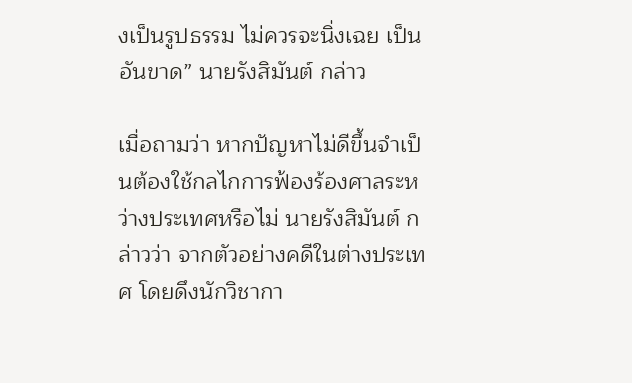งเป็นรูปธรรม ไม่ควรจะนิ่งเฉย เป็นอันขาด” นายรังสิมันต์ กล่าว

เมื่อถามว่า หากปัญหาไม่ดีขึ้นจำเป็นต้องใช้กลไกการฟ้องร้องศาลระหว่างประเทศหรือไม่ นายรังสิมันต์ กล่าวว่า จากตัวอย่างคดีในต่างประเทศ โดยดึงนักวิชากา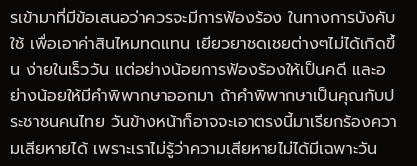รเข้ามาที่มีข้อเสนอว่าควรจะมีการฟ้องร้อง ในทางการบังคับใช้ เพื่อเอาค่าสินไหมทดแทน เยียวยาชดเชยต่างๆไม่ได้เกิดขึ้น ง่ายในเร็ววัน แต่อย่างน้อยการฟ้องร้องให้เป็นคดี และอย่างน้อยให้มีคำพิพากษาออกมา ถ้าคำพิพากษาเป็นคุณกับประชาชนคนไทย วันข้างหน้าก็อาจจะเอาตรงนี้มาเรียกร้องความเสียหายได้ เพราะเราไม่รู้ว่าความเสียหายไม่ได้มีเฉพาะวัน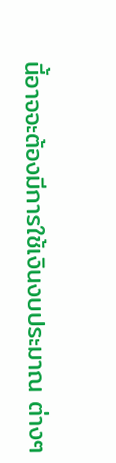นี้อาจจะต้องมีการใช้เงินงบประมาณ ต่างๆ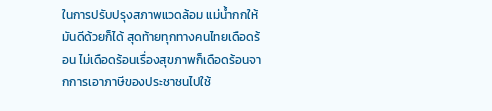ในการปรับปรุงสภาพแวดล้อม แม่น้ำกกให้มันดีด้วยก็ได้ สุดท้ายทุกทางคนไทยเดือดร้อน ไม่เดือดร้อนเรื่องสุขภาพก็เดือดร้อนจากการเอาภาษีของประชาชนไปใช้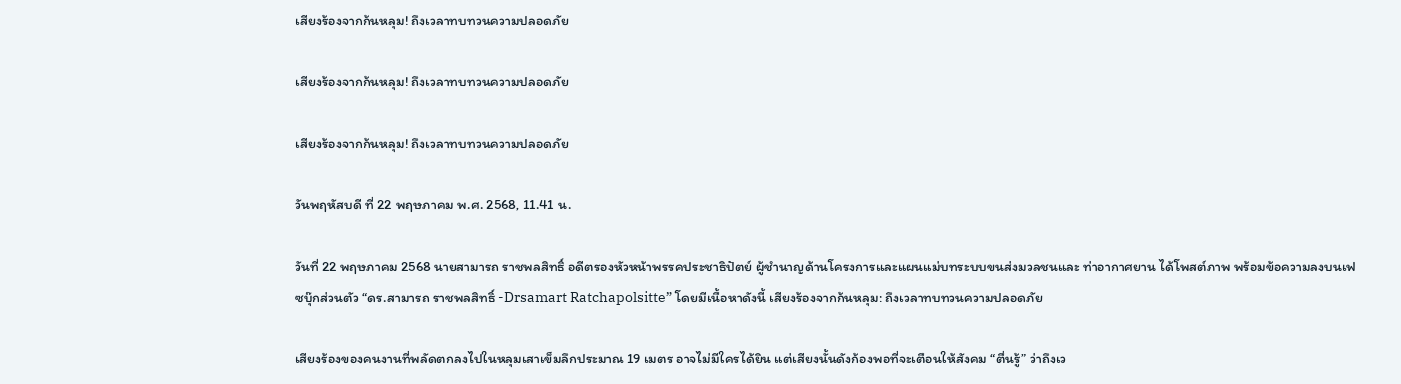เสียงร้องจากก้นหลุม! ถึงเวลาทบทวนความปลอดภัย

เสียงร้องจากก้นหลุม! ถึงเวลาทบทวนความปลอดภัย

เสียงร้องจากก้นหลุม! ถึงเวลาทบทวนความปลอดภัย

วันพฤหัสบดี ที่ 22 พฤษภาคม พ.ศ. 2568, 11.41 น.

วันที่ 22 พฤษภาคม 2568 นายสามารถ ราชพลสิทธิ์ อดีตรองหัวหน้าพรรคประชาธิปัตย์ ผู้ชำนาญด้านโครงการและแผนแม่บทระบบขนส่งมวลชนและ ท่าอากาศยาน ได้โพสต์ภาพ พร้อมข้อความลงบนเฟซบุ๊กส่วนตัว “ดร.สามารถ ราชพลสิทธิ์ -Drsamart Ratchapolsitte” โดยมีเนื้อหาดังนี้ เสียงร้องจากก้นหลุม: ถึงเวลาทบทวนความปลอดภัย

เสียงร้องของคนงานที่พลัดตกลงไปในหลุมเสาเข็มลึกประมาณ 19 เมตร อาจไม่มีใครได้ยิน แต่เสียงนั้นดังก้องพอที่จะเตือนให้สังคม “ตื่นรู้” ว่าถึงเว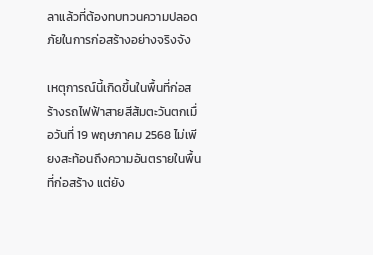ลาแล้วที่ต้องทบทวนความปลอดภัยในการก่อสร้างอย่างจริงจัง

เหตุการณ์นี้เกิดขึ้นในพื้นที่ก่อสร้างรถไฟฟ้าสายสีส้มตะวันตกเมื่อวันที่ 19 พฤษภาคม 2568 ไม่เพียงสะท้อนถึงความอันตรายในพื้นที่ก่อสร้าง แต่ยัง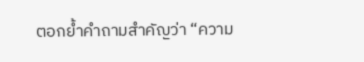ตอกย้ำคำถามสำคัญว่า “ความ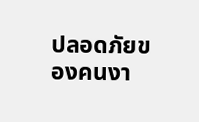ปลอดภัยของคนงา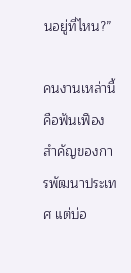นอยู่ที่ไหน?”

คนงานเหล่านี้คือฟันเฟืองสำคัญของการพัฒนาประเทศ แต่บ่อ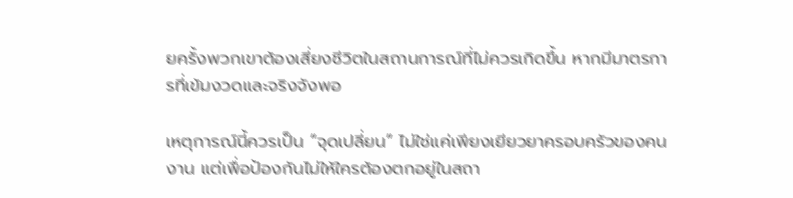ยครั้งพวกเขาต้องเสี่ยงชีวิตในสถานการณ์ที่ไม่ควรเกิดขึ้น หากมีมาตรการที่เข้มงวดและจริงจังพอ

เหตุการณ์นี้ควรเป็น “จุดเปลี่ยน” ไม่ใช่แค่เพียงเยียวยาครอบครัวของคนงาน แต่เพื่อป้องกันไม่ให้ใครต้องตกอยู่ในสถา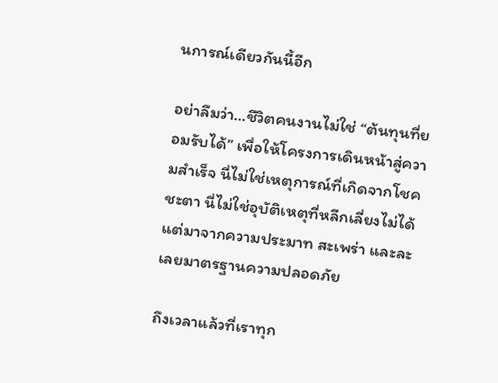นการณ์เดียวกันนี้อีก

อย่าลืมว่า…ชีวิตคนงานไม่ใช่ “ต้นทุนที่ยอมรับได้” เพื่อให้โครงการเดินหน้าสู่ความสำเร็จ นี่ไม่ใช่เหตุการณ์ที่เกิดจากโชคชะตา นี่ไม่ใช่อุบัติเหตุที่หลีกเลี่ยงไม่ได้ แต่มาจากความประมาท สะเพร่า และละเลยมาตรฐานความปลอดภัย

ถึงเวลาแล้วที่เราทุก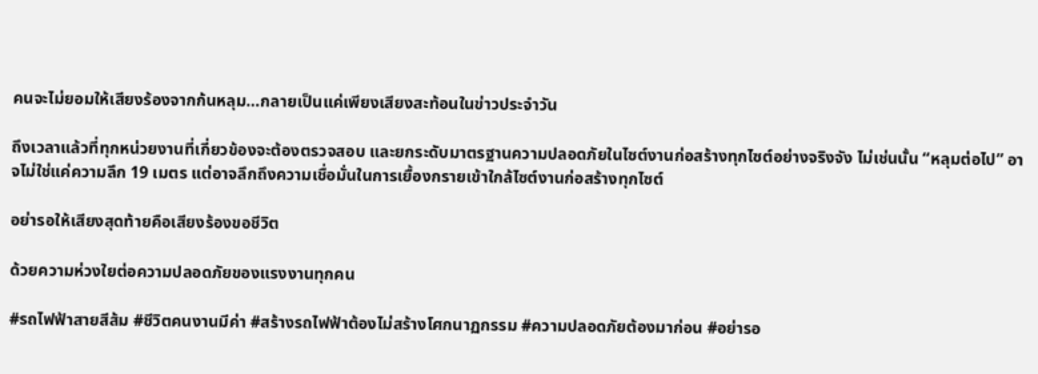คนจะไม่ยอมให้เสียงร้องจากก้นหลุม…กลายเป็นแค่เพียงเสียงสะท้อนในข่าวประจำวัน

ถึงเวลาแล้วที่ทุกหน่วยงานที่เกี่ยวข้องจะต้องตรวจสอบ และยกระดับมาตรฐานความปลอดภัยในไซต์งานก่อสร้างทุกไซต์อย่างจริงจัง ไม่เช่นนั้น “หลุมต่อไป” อาจไม่ใช่แค่ความลึก 19 เมตร แต่อาจลึกถึงความเชื่อมั่นในการเยื้องกรายเข้าใกล้ไซต์งานก่อสร้างทุกไซต์

อย่ารอให้เสียงสุดท้ายคือเสียงร้องขอชีวิต

ด้วยความห่วงใยต่อความปลอดภัยของแรงงานทุกคน

#รถไฟฟ้าสายสีส้ม #ชีวิตคนงานมีค่า #สร้างรถไฟฟ้าต้องไม่สร้างโศกนาฏกรรม #ความปลอดภัยต้องมาก่อน #อย่ารอ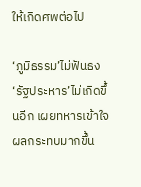ให้เกิดศพต่อไป

‘ภูมิธรรม’ไม่ฟันธง‘รัฐประหาร’ไม่เกิดขึ้นอีก เผยทหารเข้าใจผลกระทบมากขึ้น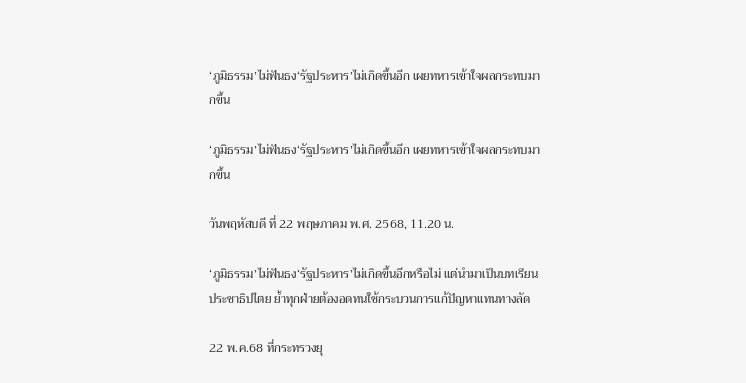‘ภูมิธรรม’ไม่ฟันธง‘รัฐประหาร’ไม่เกิดขึ้นอีก เผยทหารเข้าใจผลกระทบมากขึ้น

‘ภูมิธรรม’ไม่ฟันธง‘รัฐประหาร’ไม่เกิดขึ้นอีก เผยทหารเข้าใจผลกระทบมากขึ้น

วันพฤหัสบดี ที่ 22 พฤษภาคม พ.ศ. 2568, 11.20 น.

‘ภูมิธรรม’ไม่ฟันธง‘รัฐประหาร’ไม่เกิดขึ้นอีกหรือไม่ แต่นำมาเป็นบทเรียนประชาธิปไตย ย้ำทุกฝ่ายต้องอดทนใช้กระบวนการแก้ปัญหาแทนทางลัด

22 พ.ค.68 ที่กระทรวงยุ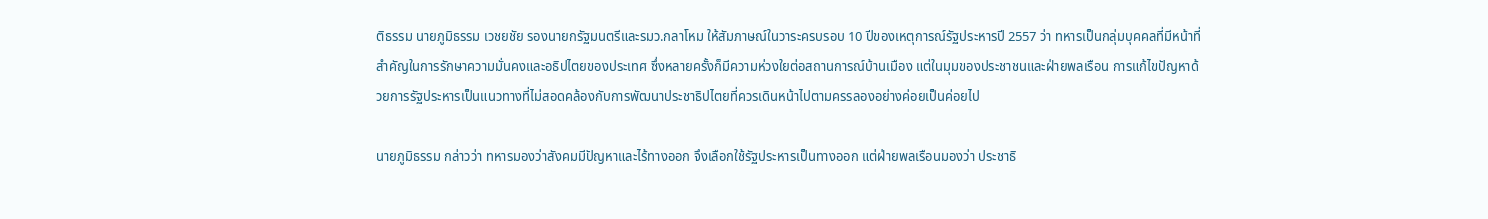ติธรรม นายภูมิธรรม เวชยชัย รองนายกรัฐมนตรีและรมว.กลาโหม ให้สัมภาษณ์ในวาระครบรอบ 10 ปีของเหตุการณ์รัฐประหารปี 2557 ว่า ทหารเป็นกลุ่มบุคคลที่มีหน้าที่สำคัญในการรักษาความมั่นคงและอธิปไตยของประเทศ ซึ่งหลายครั้งก็มีความห่วงใยต่อสถานการณ์บ้านเมือง แต่ในมุมของประชาชนและฝ่ายพลเรือน การแก้ไขปัญหาด้วยการรัฐประหารเป็นแนวทางที่ไม่สอดคล้องกับการพัฒนาประชาธิปไตยที่ควรเดินหน้าไปตามครรลองอย่างค่อยเป็นค่อยไป

นายภูมิธรรม กล่าวว่า ทหารมองว่าสังคมมีปัญหาและไร้ทางออก จึงเลือกใช้รัฐประหารเป็นทางออก แต่ฝ่ายพลเรือนมองว่า ประชาธิ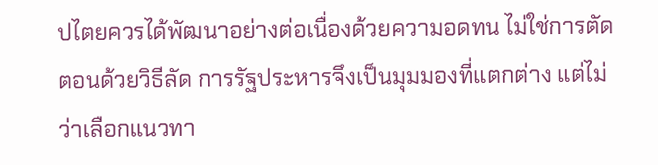ปไตยควรได้พัฒนาอย่างต่อเนื่องด้วยความอดทน ไม่ใช่การตัดตอนด้วยวิธีลัด การรัฐประหารจึงเป็นมุมมองที่แตกต่าง แต่ไม่ว่าเลือกแนวทา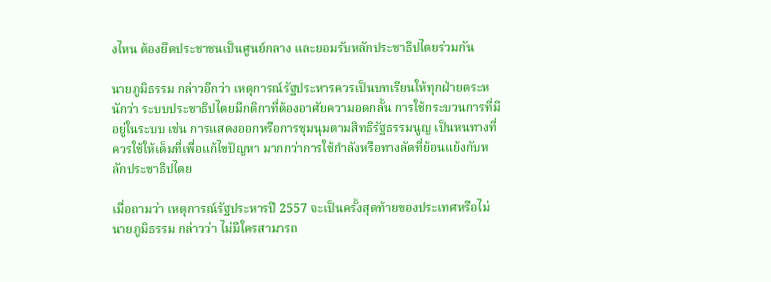งไหน ต้องยึดประชาชนเป็นศูนย์กลาง และยอมรับหลักประชาธิปไตยร่วมกัน

นายภูมิธรรม กล่าวอีกว่า เหตุการณ์รัฐประหารควรเป็นบทเรียนให้ทุกฝ่ายตระหนักว่า ระบบประชาธิปไตยมีกติกาที่ต้องอาศัยความอดกลั้น การใช้กระบวนการที่มีอยู่ในระบบ เช่น การแสดงออกหรือการชุมนุมตามสิทธิรัฐธรรมนูญ เป็นหนทางที่ควรใช้ให้เต็มที่เพื่อแก้ไขปัญหา มากกว่าการใช้กำลังหรือทางลัดที่ย้อนแย้งกับหลักประชาธิปไตย

เมื่อถามว่า เหตุการณ์รัฐประหารปี 2557 จะเป็นครั้งสุดท้ายของประเทศหรือไม่ นายภูมิธรรม กล่าวว่า ไม่มีใครสามารถ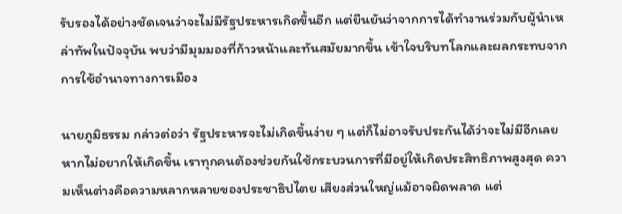รับรองได้อย่างชัดเจนว่าจะไม่มีรัฐประหารเกิดขึ้นอีก แต่ยืนยันว่าจากการได้ทำงานร่วมกับผู้นำเหล่าทัพในปัจจุบัน พบว่ามีมุมมองที่ก้าวหน้าและทันสมัยมากขึ้น เข้าใจบริบทโลกและผลกระทบจากการใช้อำนาจทางการเมือง

นายภูมิธรรม กล่าวต่อว่า รัฐประหารจะไม่เกิดขึ้นง่าย ๆ แต่ก็ไม่อาจรับประกันได้ว่าจะไม่มีอีกเลย หากไม่อยากให้เกิดขึ้น เราทุกคนต้องช่วยกันใช้กระบวนการที่มีอยู่ให้เกิดประสิทธิภาพสูงสุด ความเห็นต่างคือความหลากหลายของประชาธิปไตย เสียงส่วนใหญ่แม้อาจผิดพลาด แต่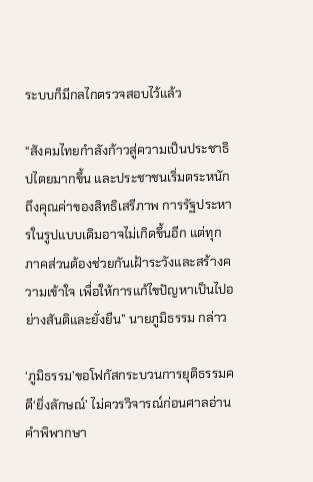ระบบก็มีกลไกตรวจสอบไว้แล้ว

“สังคมไทยกำลังก้าวสู่ความเป็นประชาธิปไตยมากขึ้น และประชาชนเริ่มตระหนักถึงคุณค่าของสิทธิเสรีภาพ การรัฐประหารในรูปแบบเดิมอาจไม่เกิดขึ้นอีก แต่ทุกภาคส่วนต้องช่วยกันเฝ้าระวังและสร้างความเข้าใจ เพื่อให้การแก้ไขปัญหาเป็นไปอย่างสันติและยั่งยืน” นายภูมิธรรม กล่าว

‘ภูมิธรรม’ขอโฟกัสกระบวนการยุติธรรมคดี‘ยิ่งลักษณ์’ ไม่ควรวิจารณ์ก่อนศาลอ่านคำพิพากษา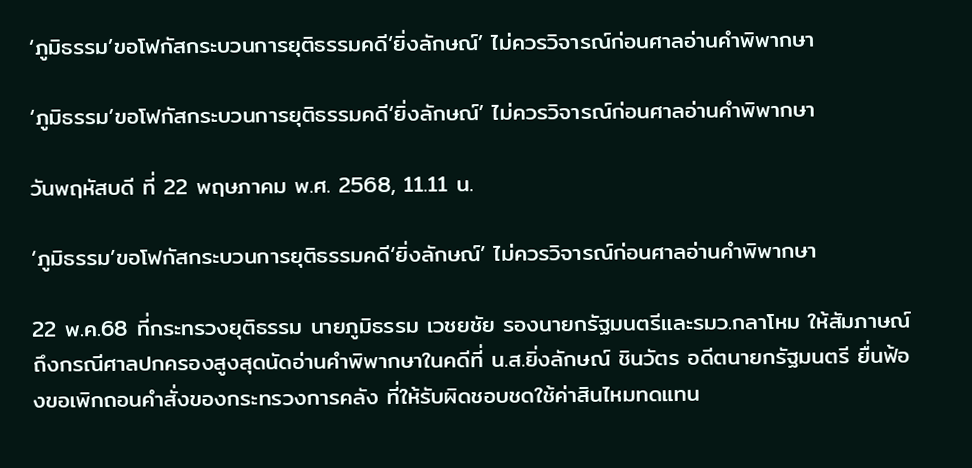‘ภูมิธรรม’ขอโฟกัสกระบวนการยุติธรรมคดี‘ยิ่งลักษณ์’ ไม่ควรวิจารณ์ก่อนศาลอ่านคำพิพากษา

‘ภูมิธรรม’ขอโฟกัสกระบวนการยุติธรรมคดี‘ยิ่งลักษณ์’ ไม่ควรวิจารณ์ก่อนศาลอ่านคำพิพากษา

วันพฤหัสบดี ที่ 22 พฤษภาคม พ.ศ. 2568, 11.11 น.

‘ภูมิธรรม’ขอโฟกัสกระบวนการยุติธรรมคดี‘ยิ่งลักษณ์’ ไม่ควรวิจารณ์ก่อนศาลอ่านคำพิพากษา

22 พ.ค.68 ที่กระทรวงยุติธรรม นายภูมิธรรม เวชยชัย รองนายกรัฐมนตรีและรมว.กลาโหม ให้สัมภาษณ์ถึงกรณีศาลปกครองสูงสุดนัดอ่านคำพิพากษาในคดีที่ น.ส.ยิ่งลักษณ์ ชินวัตร อดีตนายกรัฐมนตรี ยื่นฟ้องขอเพิกถอนคำสั่งของกระทรวงการคลัง ที่ให้รับผิดชอบชดใช้ค่าสินไหมทดแทน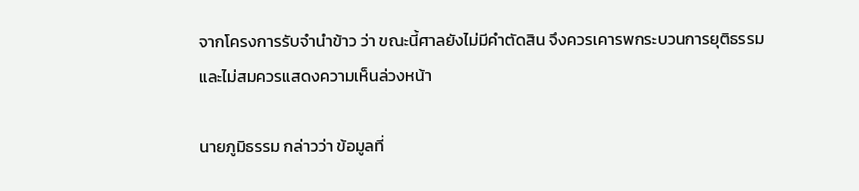จากโครงการรับจำนำข้าว ว่า ขณะนี้ศาลยังไม่มีคำตัดสิน จึงควรเคารพกระบวนการยุติธรรม และไม่สมควรแสดงความเห็นล่วงหน้า

นายภูมิธรรม กล่าวว่า ข้อมูลที่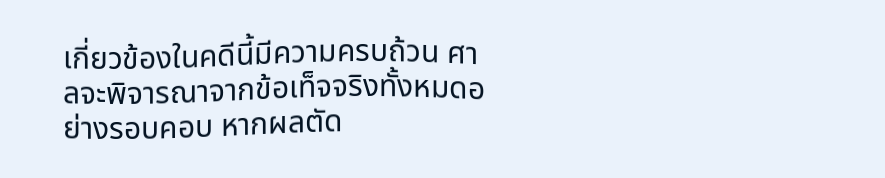เกี่ยวข้องในคดีนี้มีความครบถ้วน ศาลจะพิจารณาจากข้อเท็จจริงทั้งหมดอย่างรอบคอบ หากผลตัด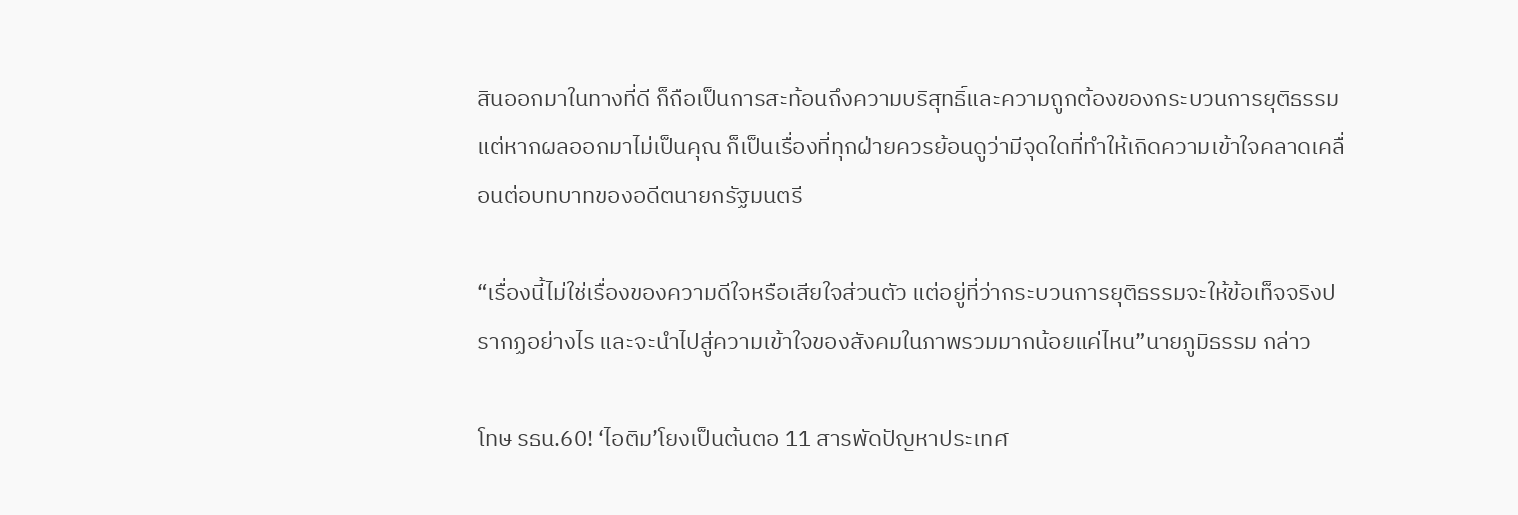สินออกมาในทางที่ดี ก็ถือเป็นการสะท้อนถึงความบริสุทธิ์และความถูกต้องของกระบวนการยุติธรรม แต่หากผลออกมาไม่เป็นคุณ ก็เป็นเรื่องที่ทุกฝ่ายควรย้อนดูว่ามีจุดใดที่ทำให้เกิดความเข้าใจคลาดเคลื่อนต่อบทบาทของอดีตนายกรัฐมนตรี

“เรื่องนี้ไม่ใช่เรื่องของความดีใจหรือเสียใจส่วนตัว แต่อยู่ที่ว่ากระบวนการยุติธรรมจะให้ข้อเท็จจริงปรากฏอย่างไร และจะนำไปสู่ความเข้าใจของสังคมในภาพรวมมากน้อยแค่ไหน”นายภูมิธรรม กล่าว

โทษ รธน.60! ‘ไอติม’โยงเป็นต้นตอ 11 สารพัดปัญหาประเทศ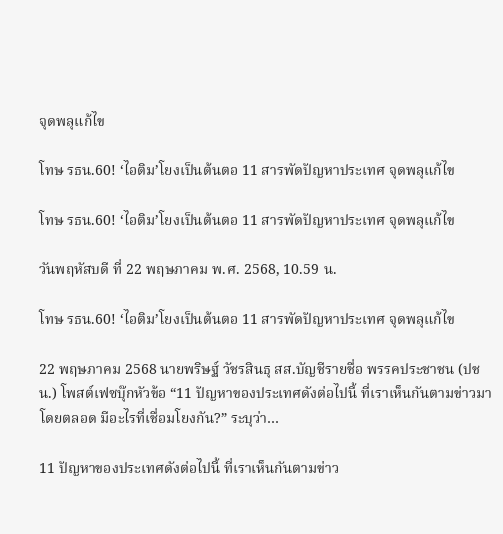จุดพลุแก้ไข

โทษ รธน.60! ‘ไอติม’โยงเป็นต้นตอ 11 สารพัดปัญหาประเทศ จุดพลุแก้ไข

โทษ รธน.60! ‘ไอติม’โยงเป็นต้นตอ 11 สารพัดปัญหาประเทศ จุดพลุแก้ไข

วันพฤหัสบดี ที่ 22 พฤษภาคม พ.ศ. 2568, 10.59 น.

โทษ รธน.60! ‘ไอติม’โยงเป็นต้นตอ 11 สารพัดปัญหาประเทศ จุดพลุแก้ไข

22 พฤษภาคม 2568 นายพริษฐ์ วัชรสินธุ สส.บัญชีรายชื่อ พรรคประชาชน (ปชน.) โพสต์เฟซบุ๊กหัวข้อ “11 ปัญหาของประเทศดังต่อไปนี้ ที่เราเห็นกันตามข่าวมาโดยตลอด มีอะไรที่เชื่อมโยงกัน?” ระบุว่า…

11 ปัญหาของประเทศดังต่อไปนี้ ที่เราเห็นกันตามข่าว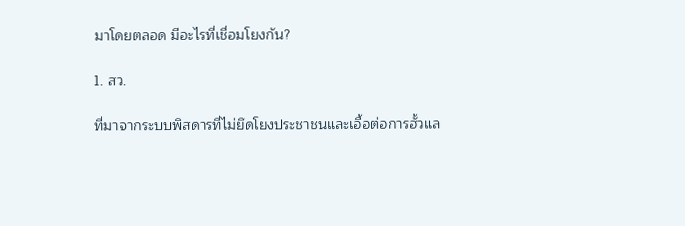มาโดยตลอด มีอะไรที่เชื่อมโยงกัน?

1. สว.

ที่มาจากระบบพิสดารที่ไม่ยึดโยงประชาชนและเอื้อต่อการฮั้วแล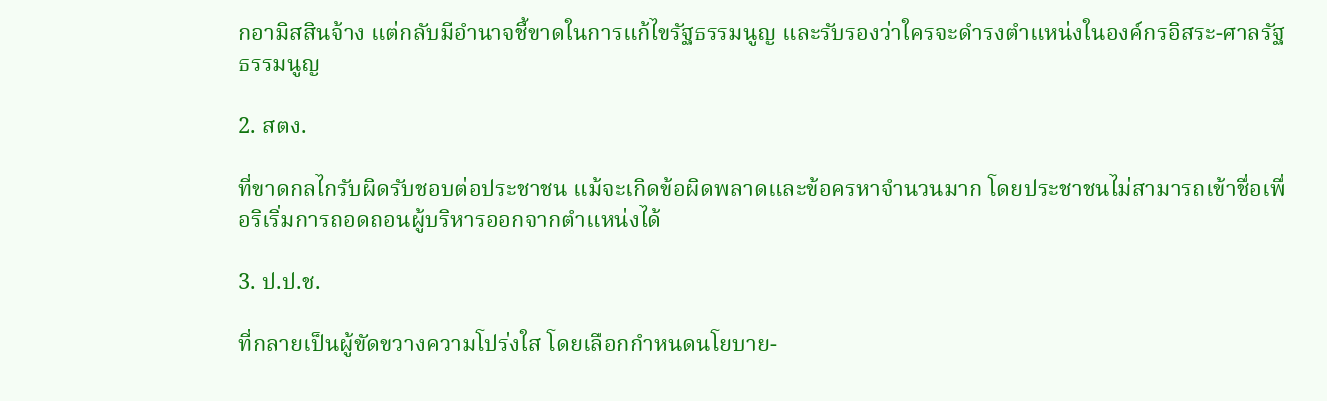กอามิสสินจ้าง แต่กลับมีอำนาจชี้ขาดในการแก้ไขรัฐธรรมนูญ และรับรองว่าใครจะดำรงตำแหน่งในองค์กรอิสระ-ศาลรัฐธรรมนูญ

2. สตง.

ที่ขาดกลไกรับผิดรับชอบต่อประชาชน แม้จะเกิดข้อผิดพลาดและข้อครหาจำนวนมาก โดยประชาชนไม่สามารถเข้าชื่อเพื่อริเริ่มการถอดถอนผู้บริหารออกจากตำแหน่งได้

3. ป.ป.ช.

ที่กลายเป็นผู้ขัดขวางความโปร่งใส โดยเลือกกำหนดนโยบาย-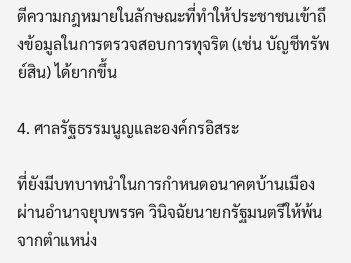ตีความกฎหมายในลักษณะที่ทำให้ประชาชนเข้าถึงข้อมูลในการตรวจสอบการทุจริต (เช่น บัญชีทรัพย์สิน) ได้ยากขึ้น

4. ศาลรัฐธรรมนูญและองค์กรอิสระ

ที่ยังมีบทบาทนำในการกำหนดอนาคตบ้านเมือง ผ่านอำนาจยุบพรรค วินิจฉัยนายกรัฐมนตรีให้พ้นจากตำแหน่ง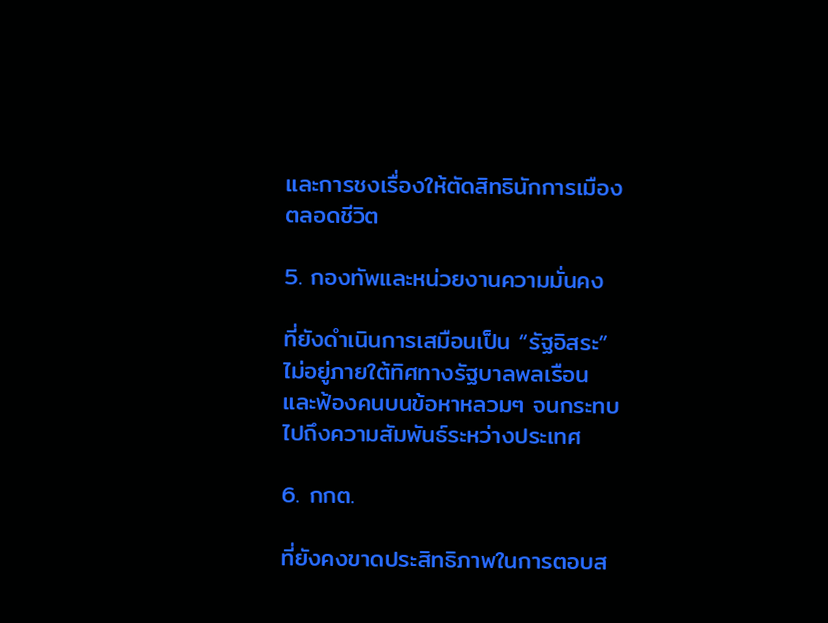และการชงเรื่องให้ตัดสิทธินักการเมืองตลอดชีวิต

5. กองทัพและหน่วยงานความมั่นคง

ที่ยังดำเนินการเสมือนเป็น “รัฐอิสระ” ไม่อยู่ภายใต้ทิศทางรัฐบาลพลเรือน และฟ้องคนบนข้อหาหลวมๆ จนกระทบไปถึงความสัมพันธ์ระหว่างประเทศ

6. กกต.

ที่ยังคงขาดประสิทธิภาพในการตอบส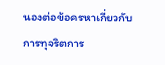นองต่อข้อครหาเกี่ยวกับการทุจริตการ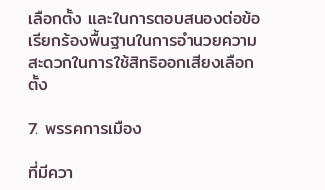เลือกตั้ง และในการตอบสนองต่อข้อเรียกร้องพื้นฐานในการอำนวยความสะดวกในการใช้สิทธิออกเสียงเลือกตั้ง

7. พรรคการเมือง

ที่มีควา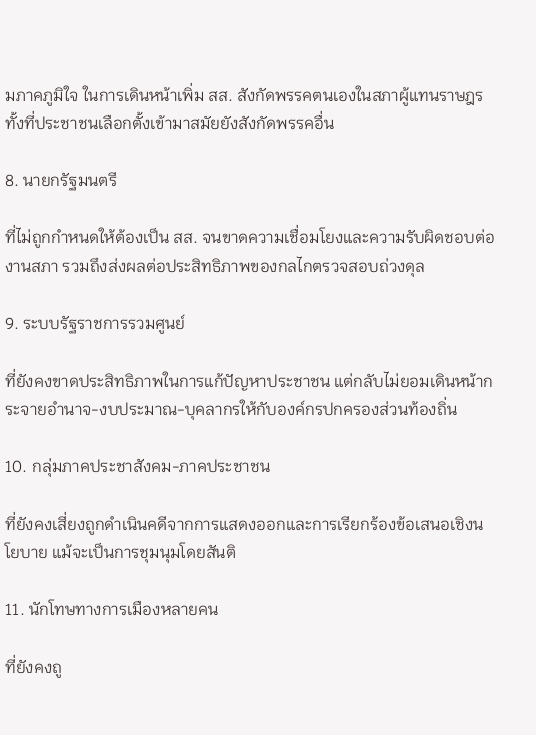มภาคภูมิใจ ในการเดินหน้าเพิ่ม สส. สังกัดพรรคตนเองในสภาผู้แทนราษฎร ทั้งที่ประชาชนเลือกตั้งเข้ามาสมัยยังสังกัดพรรคอื่น

8. นายกรัฐมนตรี

ที่ไม่ถูกกำหนดให้ต้องเป็น สส. จนขาดความเชื่อมโยงและความรับผิดชอบต่องานสภา รวมถึงส่งผลต่อประสิทธิภาพของกลไกตรวจสอบถ่วงดุล

9. ระบบรัฐราชการรวมศูนย์

ที่ยังคงขาดประสิทธิภาพในการแก้ปัญหาประชาชน แต่กลับไม่ยอมเดินหน้ากระจายอำนาจ-งบประมาณ-บุคลากรให้กับองค์กรปกครองส่วนท้องถิ่น

10. กลุ่มภาคประชาสังคม-ภาคประชาชน

ที่ยังคงเสี่ยงถูกดำเนินคดีจากการแสดงออกและการเรียกร้องข้อเสนอเชิงนโยบาย แม้จะเป็นการชุมนุมโดยสันติ

11. นักโทษทางการเมืองหลายคน

ที่ยังคงถู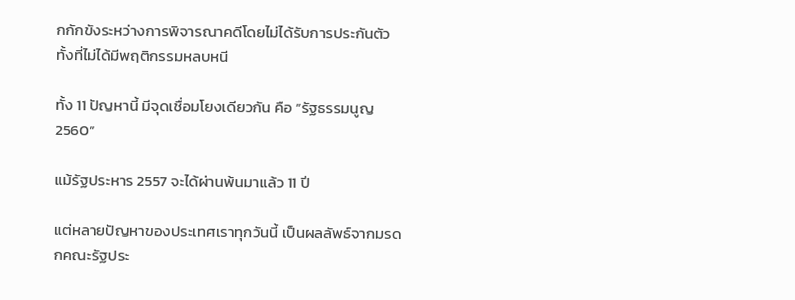กกักขังระหว่างการพิจารณาคดีโดยไม่ได้รับการประกันตัว ทั้งที่ไม่ได้มีพฤติกรรมหลบหนี

ทั้ง 11 ปัญหานี้ มีจุดเชื่อมโยงเดียวกัน คือ “รัฐธรรมนูญ 2560”

แม้รัฐประหาร 2557 จะได้ผ่านพ้นมาแล้ว 11 ปี

แต่หลายปัญหาของประเทศเราทุกวันนี้ เป็นผลลัพธ์จากมรดกคณะรัฐประ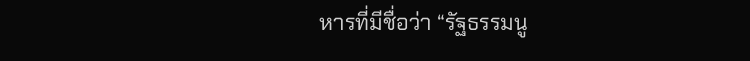หารที่มีชื่อว่า “รัฐธรรมนู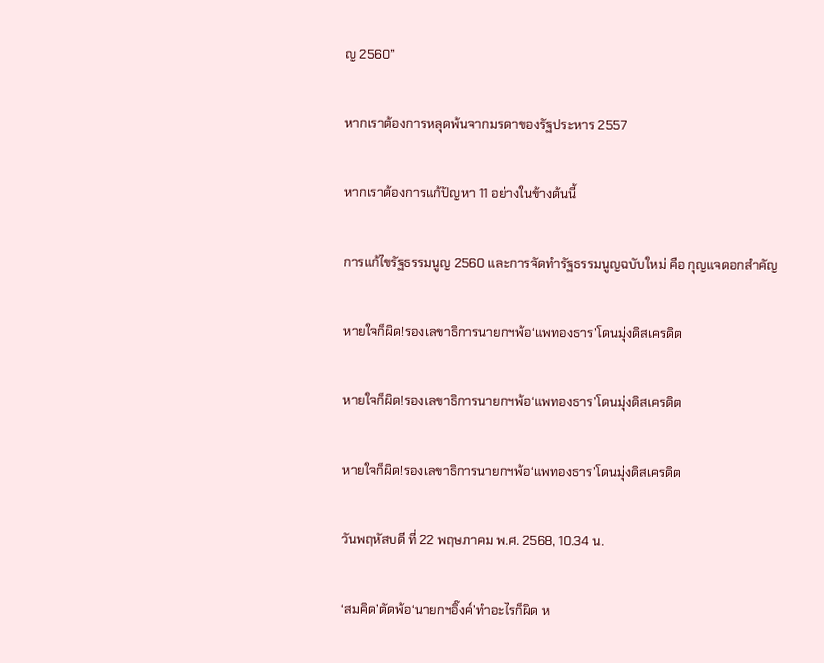ญ 2560”

หากเราต้องการหลุดพ้นจากมรดาของรัฐประหาร 2557

หากเราต้องการแก้ปัญหา 11 อย่างในข้างต้นนี้

การแก้ไขรัฐธรรมนูญ 2560 และการจัดทำรัฐธรรมนูญฉบับใหม่ คือ กุญแจดอกสำคัญ

หายใจก็ผิด!รองเลขาธิการนายกฯพ้อ‘แพทองธาร’โดนมุ่งดิสเครดิต

หายใจก็ผิด!รองเลขาธิการนายกฯพ้อ‘แพทองธาร’โดนมุ่งดิสเครดิต

หายใจก็ผิด!รองเลขาธิการนายกฯพ้อ‘แพทองธาร’โดนมุ่งดิสเครดิต

วันพฤหัสบดี ที่ 22 พฤษภาคม พ.ศ. 2568, 10.34 น.

‘สมคิด’ตัดพ้อ‘นายกฯอิ๊งค์’ทำอะไรก็ผิด ห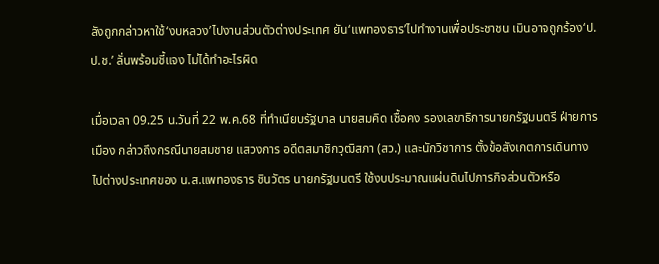ลังถูกกล่าวหาใช้‘งบหลวง’ไปงานส่วนตัวต่างประเทศ ยัน‘แพทองธาร’ไปทำงานเพื่อประชาชน เมินอาจถูกร้อง‘ป.ป.ช.’ ลั่นพร้อมชี้แจง ไม่ได้ทำอะไรผิด

เมื่อเวลา 09.25 น.วันที่ 22 พ.ค.68 ที่ทำเนียบรัฐบาล นายสมคิด เชื้อคง รองเลขาธิการนายกรัฐมนตรี ฝ่ายการเมือง กล่าวถึงกรณีนายสมชาย แสวงการ อดีตสมาชิกวุฒิสภา (สว.) และนักวิชาการ ตั้งข้อสังเกตการเดินทางไปต่างประเทศของ น.ส.แพทองธาร ชินวัตร นายกรัฐมนตรี ใช้งบประมาณแผ่นดินไปภารกิจส่วนตัวหรือ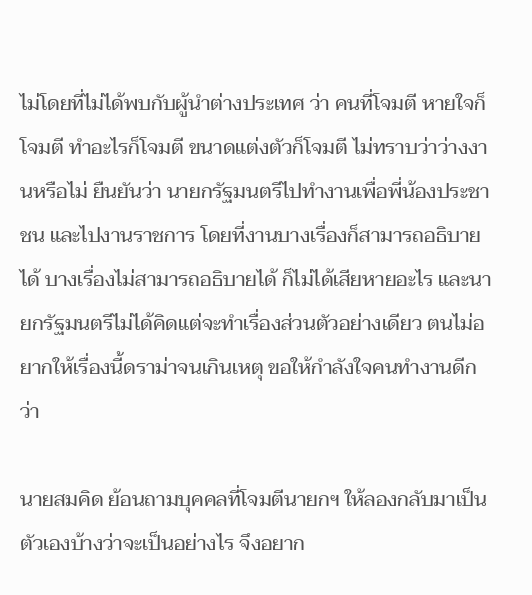ไม่โดยที่ไม่ได้พบกับผู้นำต่างประเทศ ว่า คนที่โจมตี หายใจก็โจมตี ทำอะไรก็โจมตี ขนาดแต่งตัวก็โจมตี ไม่ทราบว่าว่างงานหรือไม่ ยืนยันว่า นายกรัฐมนตรีไปทำงานเพื่อพี่น้องประชาชน และไปงานราชการ โดยที่งานบางเรื่องก็สามารถอธิบายได้ บางเรื่องไม่สามารถอธิบายได้ ก็ไม่ได้เสียหายอะไร และนายกรัฐมนตรีไม่ได้คิดแต่จะทำเรื่องส่วนตัวอย่างเดียว ตนไม่อยากให้เรื่องนี้ดราม่าจนเกินเหตุ ขอให้กำลังใจคนทำงานดีกว่า

นายสมคิด ย้อนถามบุคคลที่โจมตีนายกฯ ให้ลองกลับมาเป็นตัวเองบ้างว่าจะเป็นอย่างไร จึงอยาก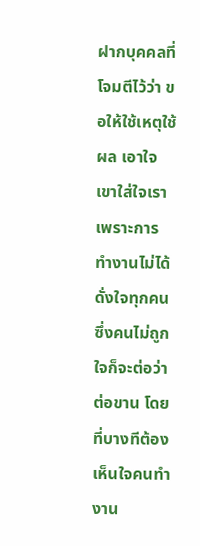ฝากบุคคลที่โจมตีไว้ว่า ขอให้ใช้เหตุใช้ผล เอาใจเขาใส่ใจเรา เพราะการทำงานไม่ได้ดั่งใจทุกคน ซึ่งคนไม่ถูกใจก็จะต่อว่าต่อขาน โดยที่บางทีต้องเห็นใจคนทำงาน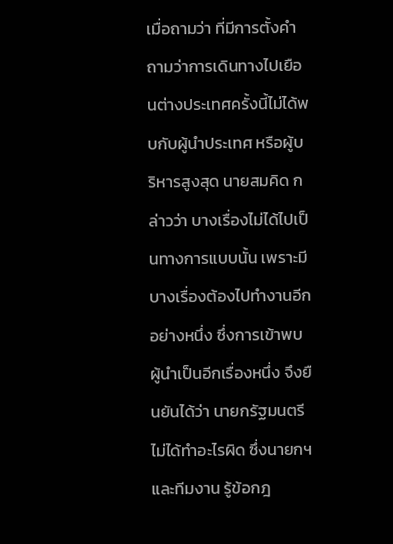เมื่อถามว่า ที่มีการตั้งคำถามว่าการเดินทางไปเยือนต่างประเทศครั้งนี้ไม่ได้พบกับผู้นำประเทศ หรือผู้บริหารสูงสุด นายสมคิด กล่าวว่า บางเรื่องไม่ได้ไปเป็นทางการแบบนั้น เพราะมีบางเรื่องต้องไปทำงานอีกอย่างหนึ่ง ซึ่งการเข้าพบผู้นำเป็นอีกเรื่องหนึ่ง จึงยืนยันได้ว่า นายกรัฐมนตรีไม่ได้ทำอะไรผิด ซึ่งนายกฯ และทีมงาน รู้ข้อกฎ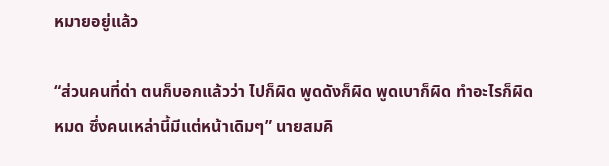หมายอยู่แล้ว

“ส่วนคนที่ด่า ตนก็บอกแล้วว่า ไปก็ผิด พูดดังก็ผิด พูดเบาก็ผิด ทำอะไรก็ผิดหมด ซึ่งคนเหล่านี้มีแต่หน้าเดิมๆ” นายสมคิ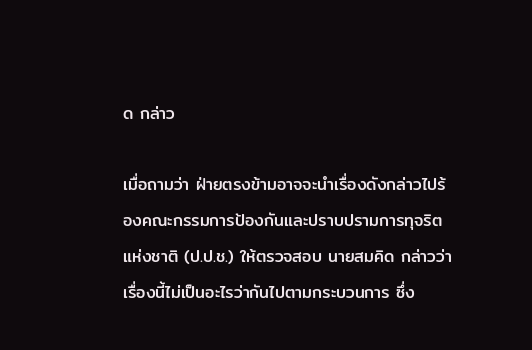ด กล่าว

เมื่อถามว่า ฝ่ายตรงข้ามอาจจะนำเรื่องดังกล่าวไปร้องคณะกรรมการป้องกันและปราบปรามการทุจริตแห่งชาติ (ป.ป.ช.) ให้ตรวจสอบ นายสมคิด กล่าวว่า เรื่องนี้ไม่เป็นอะไรว่ากันไปตามกระบวนการ ซึ่ง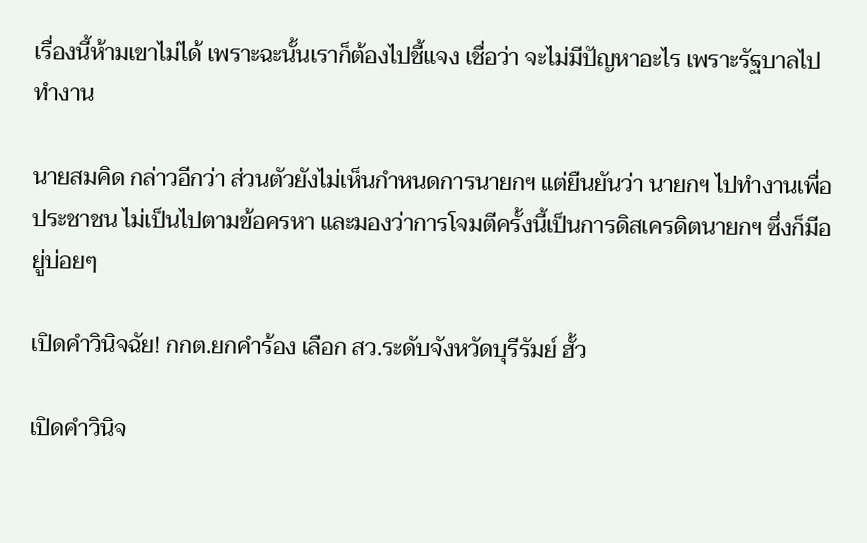เรื่องนี้ห้ามเขาไม่ได้ เพราะฉะนั้นเราก็ต้องไปชี้แจง เชื่อว่า จะไม่มีปัญหาอะไร เพราะรัฐบาลไปทำงาน

นายสมคิด กล่าวอีกว่า ส่วนตัวยังไม่เห็นกำหนดการนายกฯ แต่ยืนยันว่า นายกฯ ไปทำงานเพื่อประชาชน ไม่เป็นไปตามข้อครหา และมองว่าการโจมตีครั้งนี้เป็นการดิสเครดิตนายกฯ ซึ่งก็มีอยู่บ่อยๆ

เปิดคำวินิจฉัย! กกต.ยกคำร้อง เลือก สว.ระดับจังหวัดบุรีรัมย์ ฮั้ว

เปิดคำวินิจ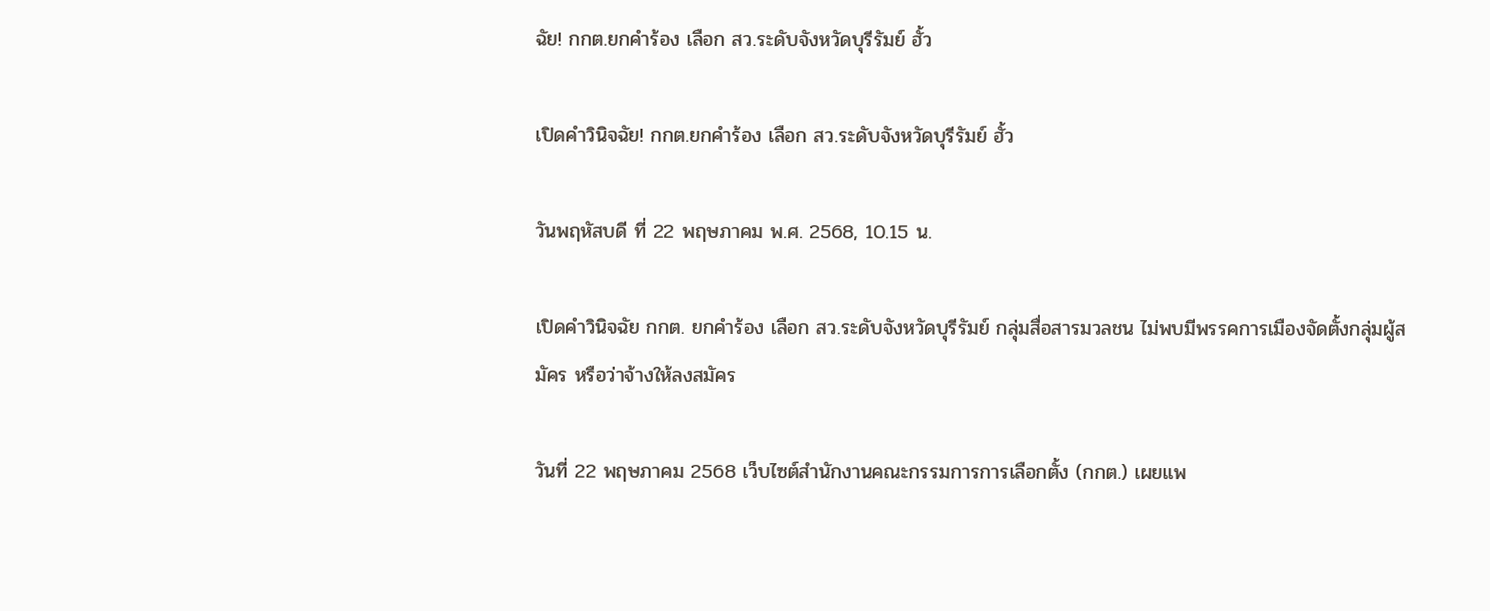ฉัย! กกต.ยกคำร้อง เลือก สว.ระดับจังหวัดบุรีรัมย์ ฮั้ว

เปิดคำวินิจฉัย! กกต.ยกคำร้อง เลือก สว.ระดับจังหวัดบุรีรัมย์ ฮั้ว

วันพฤหัสบดี ที่ 22 พฤษภาคม พ.ศ. 2568, 10.15 น.

เปิดคำวินิจฉัย กกต. ยกคำร้อง เลือก สว.ระดับจังหวัดบุรีรัมย์ กลุ่มสื่อสารมวลชน ไม่พบมีพรรคการเมืองจัดตั้งกลุ่มผู้สมัคร หรือว่าจ้างให้ลงสมัคร

วันที่ 22 พฤษภาคม 2568 เว็บไซต์สำนักงานคณะกรรมการการเลือกตั้ง (กกต.) เผยแพ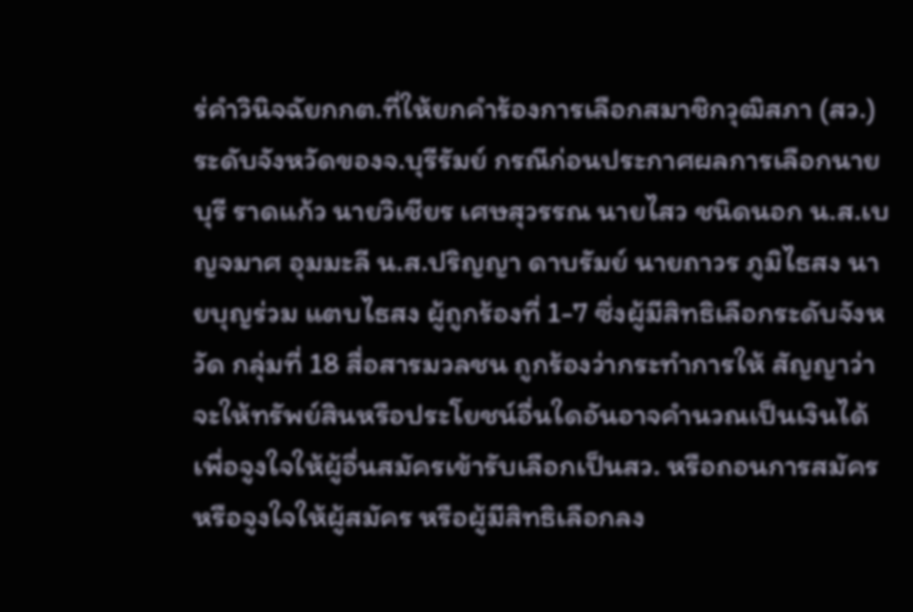ร่คำวินิจฉัยกกต.ที่ให้ยกคำร้องการเลือกสมาชิกวุฒิสภา (สว.) ระดับจังหวัดของจ.บุรีรัมย์ กรณีก่อนประกาศผลการเลือกนายบุรี ราดแก้ว นายวิเชียร เศษสุวรรณ นายไสว ชนิดนอก น.ส.เบญจมาศ อุมมะลี น.ส.ปริญญา ดาบรัมย์ นายถาวร ภูมิไธสง นายบุญร่วม แตบไธสง ผู้ถูกร้องที่ 1-7 ซึ่งผู้มีสิทธิเลือกระดับจังหวัด กลุ่มที่ 18 สื่อสารมวลชน ถูกร้องว่ากระทำการให้ สัญญาว่าจะให้ทรัพย์สินหรือประโยชน์อื่นใดอันอาจคำนวณเป็นเงินได้ เพื่อจูงใจให้ผู้อื่นสมัครเข้ารับเลือกเป็นสว. หรือถอนการสมัคร หรือจูงใจให้ผู้สมัคร หรือผู้มีสิทธิเลือกลง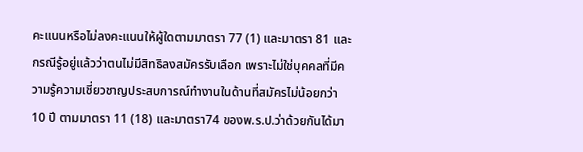คะแนนหรือไม่ลงคะแนนให้ผู้ใดตามมาตรา 77 (1) และมาตรา 81 และกรณีรู้อยู่แล้วว่าตนไม่มีสิทธิลงสมัครรับเลือก เพราะไม่ใช่บุคคลที่มีความรู้ความเชี่ยวชาญประสบการณ์ทำงานในด้านที่สมัครไม่น้อยกว่า 10 ปี ตามมาตรา 11 (18) และมาตรา74 ของพ.ร.ป.ว่าด้วยกันได้มา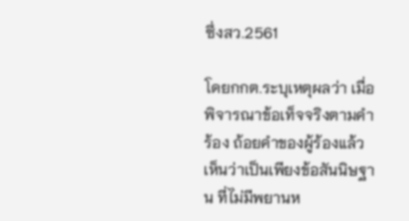ซึ่งสว.2561

โดยกกต.ระบุเหตุผลว่า เมื่อพิจารณาข้อเท็จจริงตามคำร้อง ถ้อยคำของผู้ร้องแล้วเห็นว่าเป็นเพียงข้อสันนิษฐาน ที่ไม่มีพยานห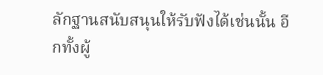ลักฐานสนับสนุนให้รับฟังได้เช่นนั้น อีกทั้งผู้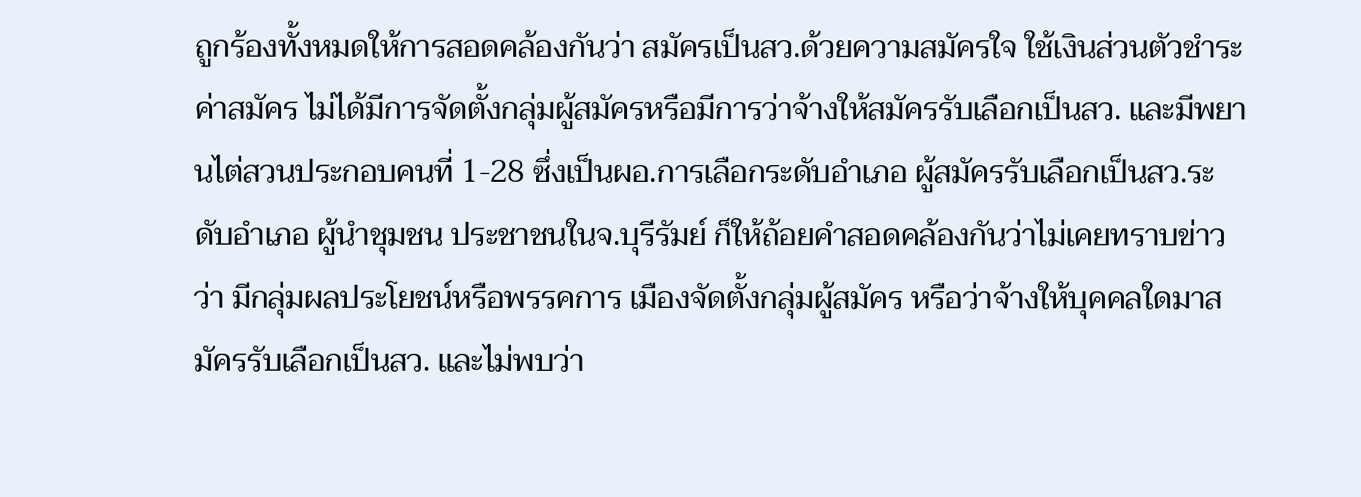ถูกร้องทั้งหมดให้การสอดคล้องกันว่า สมัครเป็นสว.ด้วยความสมัครใจ ใช้เงินส่วนตัวชำระค่าสมัคร ไม่ได้มีการจัดตั้งกลุ่มผู้สมัครหรือมีการว่าจ้างให้สมัครรับเลือกเป็นสว. และมีพยานไต่สวนประกอบคนที่ 1-28 ซึ่งเป็นผอ.การเลือกระดับอำเภอ ผู้สมัครรับเลือกเป็นสว.ระดับอำเภอ ผู้นำชุมชน ประชาชนในจ.บุรีรัมย์ ก็ให้ถ้อยคำสอดคล้องกันว่าไม่เคยทราบข่าวว่า มีกลุ่มผลประโยชน์หรือพรรคการ เมืองจัดตั้งกลุ่มผู้สมัคร หรือว่าจ้างให้บุคคลใดมาสมัครรับเลือกเป็นสว. และไม่พบว่า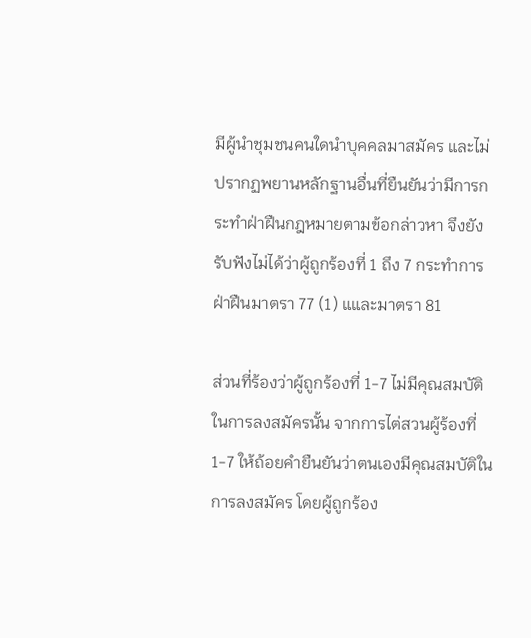มีผู้นำชุมชนคนใดนำบุคคลมาสมัคร และไม่ปรากฏพยานหลักฐานอื่นที่ยืนยันว่ามีการกระทำฝ่าฝืนกฎหมายตามข้อกล่าวหา จึงยังรับฟังไม่ได้ว่าผู้ถูกร้องที่ 1 ถึง 7 กระทำการฝ่าฝืนมาตรา 77 (1) แและมาตรา 81

ส่วนที่ร้องว่าผู้ถูกร้องที่ 1-7 ไม่มีคุณสมบัติในการลงสมัครนั้น จากการไต่สวนผู้ร้องที่ 1-7 ให้ถ้อยคำยืนยันว่าตนเองมีคุณสมบัติในการลงสมัคร โดยผู้ถูกร้อง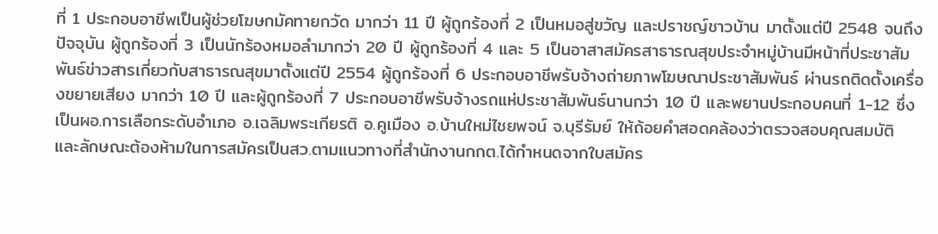ที่ 1 ประกอบอาชีพเป็นผู้ช่วยโฆษกมัคทายกวัด มากว่า 11 ปี ผู้ถูกร้องที่ 2 เป็นหมอสู่ขวัญ และปราชญ์ชาวบ้าน มาตั้งแต่ปี 2548 จนถึงปัจจุบัน ผู้ถูกร้องที่ 3 เป็นนักร้องหมอลำมากว่า 20 ปี ผู้ถูกร้องที่ 4 และ 5 เป็นอาสาสมัครสาธารณสุขประจำหมู่บ้านมีหน้าที่ประชาสัม พันธ์ข่าวสารเกี่ยวกับสาธารณสุขมาตั้งแต่ปี 2554 ผู้ถูกร้องที่ 6 ประกอบอาชีพรับจ้างถ่ายภาพโฆษณาประชาสัมพันธ์ ผ่านรถติดตั้งเครื่องขยายเสียง มากว่า 10 ปี และผู้ถูกร้องที่ 7 ประกอบอาชีพรับจ้างรถแห่ประชาสัมพันธ์นานกว่า 10 ปี และพยานประกอบคนที่ 1-12 ซึ่งเป็นผอ.การเลือกระดับอำเภอ อ.เฉลิมพระเกียรติ อ.คูเมือง อ.บ้านใหม่ไชยพจน์ จ.บุรีรัมย์ ให้ถ้อยคำสอดคล้องว่าตรวจสอบคุณสมบัติ และลักษณะต้องห้ามในการสมัครเป็นสว.ตามแนวทางที่สำนักงานกกต.ได้กำหนดจากใบสมัคร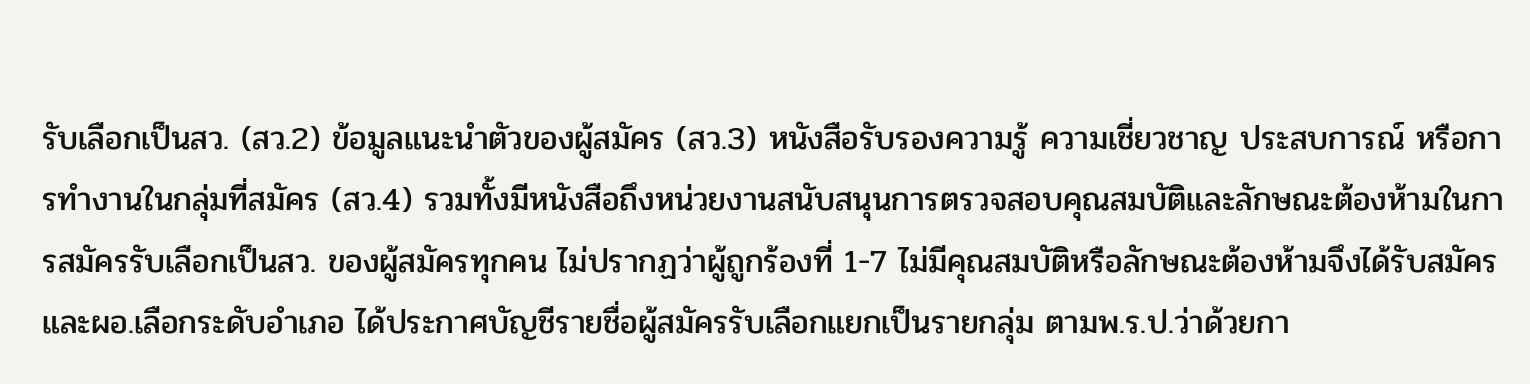รับเลือกเป็นสว. (สว.2) ข้อมูลแนะนำตัวของผู้สมัคร (สว.3) หนังสือรับรองความรู้ ความเชี่ยวชาญ ประสบการณ์ หรือการทำงานในกลุ่มที่สมัคร (สว.4) รวมทั้งมีหนังสือถึงหน่วยงานสนับสนุนการตรวจสอบคุณสมบัติและลักษณะต้องห้ามในการสมัครรับเลือกเป็นสว. ของผู้สมัครทุกคน ไม่ปรากฏว่าผู้ถูกร้องที่ 1-7 ไม่มีคุณสมบัติหรือลักษณะต้องห้ามจึงได้รับสมัคร และผอ.เลือกระดับอำเภอ ได้ประกาศบัญชีรายชื่อผู้สมัครรับเลือกแยกเป็นรายกลุ่ม ตามพ.ร.ป.ว่าด้วยกา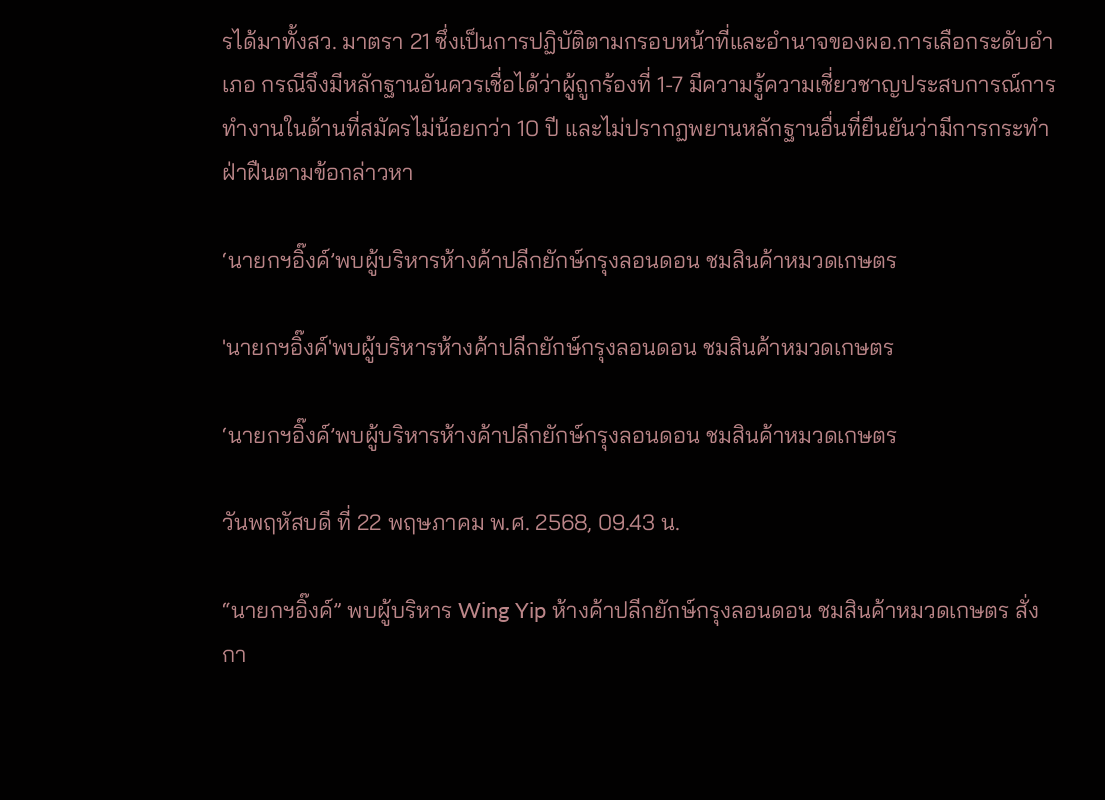รได้มาทั้งสว. มาตรา 21 ซึ่งเป็นการปฏิบัติตามกรอบหน้าที่และอำนาจของผอ.การเลือกระดับอำเภอ กรณีจึงมีหลักฐานอันควรเชื่อได้ว่าผู้ถูกร้องที่ 1-7 มีความรู้ความเชี่ยวชาญประสบการณ์การทำงานในด้านที่สมัครไม่น้อยกว่า 10 ปี และไม่ปรากฏพยานหลักฐานอื่นที่ยืนยันว่ามีการกระทำฝ่าฝืนตามข้อกล่าวหา

‘นายกฯอิ๊งค์’พบผู้บริหารห้างค้าปลีกยักษ์กรุงลอนดอน ชมสินค้าหมวดเกษตร

'นายกฯอิ๊งค์'พบผู้บริหารห้างค้าปลีกยักษ์กรุงลอนดอน ชมสินค้าหมวดเกษตร

‘นายกฯอิ๊งค์’พบผู้บริหารห้างค้าปลีกยักษ์กรุงลอนดอน ชมสินค้าหมวดเกษตร

วันพฤหัสบดี ที่ 22 พฤษภาคม พ.ศ. 2568, 09.43 น.

“นายกฯอิ๊งค์” พบผู้บริหาร Wing Yip ห้างค้าปลีกยักษ์กรุงลอนดอน ชมสินค้าหมวดเกษตร สั่งกา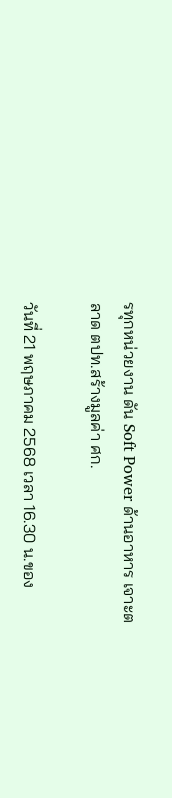รทุกหน่วยงาน ดัน Soft Power ด้านอาหาร เจาะตลาด ตปท.สร้างมูลค่า ศก.

วันที่ 21 พฤษภาคม 2568 เวลา 16.30 น.ของ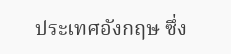ประเทศอังกฤษ ซึ่ง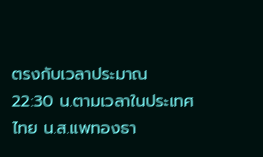ตรงกับเวลาประมาณ 22:30 น.ตามเวลาในประเทศไทย น.ส.แพทองธา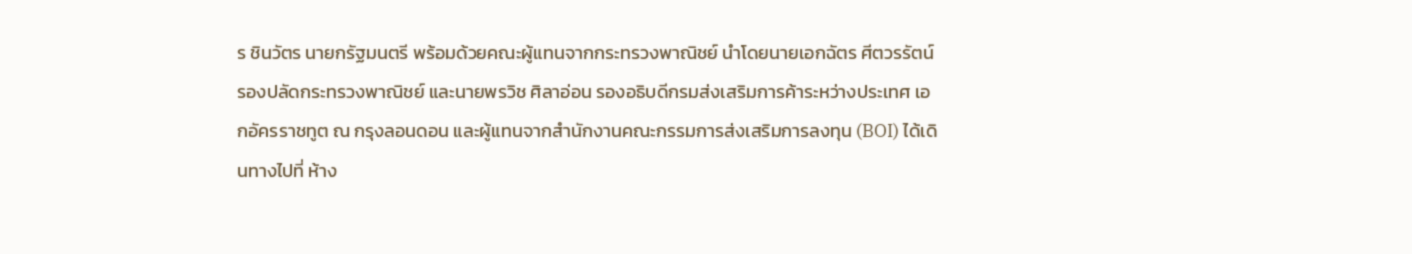ร ชินวัตร นายกรัฐมนตรี พร้อมด้วยคณะผู้แทนจากกระทรวงพาณิชย์ นำโดยนายเอกฉัตร ศีตวรรัตน์ รองปลัดกระทรวงพาณิชย์ และนายพรวิช ศิลาอ่อน รองอธิบดีกรมส่งเสริมการค้าระหว่างประเทศ เอกอัครราชทูต ณ กรุงลอนดอน และผู้แทนจากสำนักงานคณะกรรมการส่งเสริมการลงทุน (BOI) ได้เดินทางไปที่ ห้าง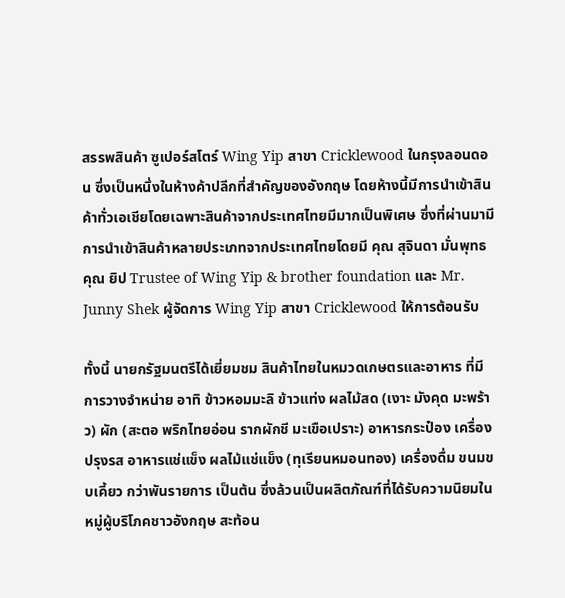สรรพสินค้า ซูเปอร์สโตร์ Wing Yip สาขา Cricklewood ในกรุงลอนดอน ซึ่งเป็นหนึ่งในห้างค้าปลีกที่สำคัญของอังกฤษ โดยห้างนี้มีการนำเข้าสินค้าทั่วเอเชียโดยเฉพาะสินค้าจากประเทศไทยมีมากเป็นพิเศษ ซึ่งที่ผ่านมามีการนำเข้าสินค้าหลายประเภทจากประเทศไทยโดยมี คุณ สุจินดา มั่นพุทธคุณ ยิป Trustee of Wing Yip & brother foundation และ Mr. Junny Shek ผู้จัดการ Wing Yip สาขา Cricklewood ให้การต้อนรับ

ทั้งนี้ นายกรัฐมนตรีได้เยี่ยมชม สินค้าไทยในหมวดเกษตรและอาหาร ที่มีการวางจำหน่าย อาทิ ข้าวหอมมะลิ ข้าวแท่ง ผลไม้สด (เงาะ มังคุด มะพร้าว) ผัก (สะตอ พริกไทยอ่อน รากผักชี มะเขือเปราะ) อาหารกระป๋อง เครื่องปรุงรส อาหารแช่แข็ง ผลไม้แช่แข็ง (ทุเรียนหมอนทอง) เครื่องดื่ม ขนมขบเคี้ยว กว่าพันรายการ เป็นต้น ซึ่งล้วนเป็นผลิตภัณฑ์ที่ได้รับความนิยมในหมู่ผู้บริโภคชาวอังกฤษ สะท้อน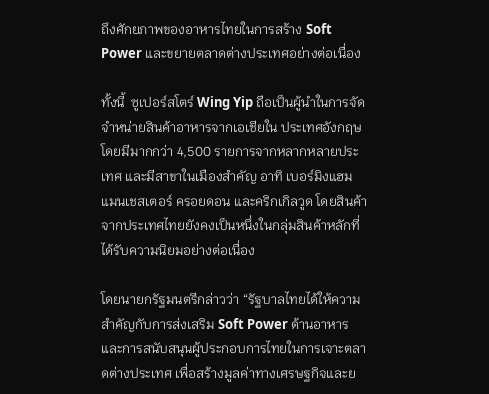ถึงศักยภาพของอาหารไทยในการสร้าง Soft Power และขยายตลาดต่างประเทศอย่างต่อเนื่อง

ทั้งนี้  ซูเปอร์สโตร์ Wing Yip ถือเป็นผู้นำในการจัดจำหน่ายสินค้าอาหารจากเอเชียใน ประเทศอังกฤษ โดยมีมากกว่า 4,500 รายการจากหลากหลายประเทศ และมีสาขาในเมืองสำคัญ อาทิ เบอร์มิงแฮม แมนเชสเตอร์ ครอยดอน และคริกเกิลวูด โดยสินค้าจากประเทศไทยยังคงเป็นหนึ่งในกลุ่มสินค้าหลักที่ได้รับความนิยมอย่างต่อเนื่อง

โดยนายกรัฐมนตรีกล่าวว่า “รัฐบาลไทยได้ให้ความสำคัญกับการส่งเสริม Soft Power ด้านอาหาร และการสนับสนุนผู้ประกอบการไทยในการเจาะตลาดต่างประเทศ เพื่อสร้างมูลค่าทางเศรษฐกิจและย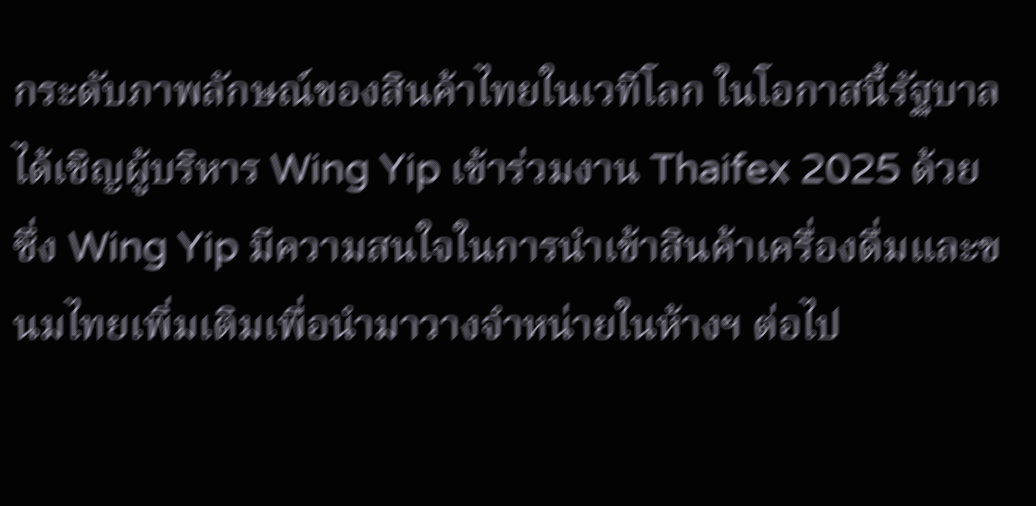กระดับภาพลักษณ์ของสินค้าไทยในเวทีโลก ในโอกาสนี้รัฐบาลได้เชิญผู้บริหาร Wing Yip เข้าร่วมงาน Thaifex 2025 ด้วย ซึ่ง Wing Yip มีความสนใจในการนำเข้าสินค้าเครื่องดื่มและขนมไทยเพิ่มเติมเพื่อนำมาวางจำหน่ายในห้างฯ ต่อไป